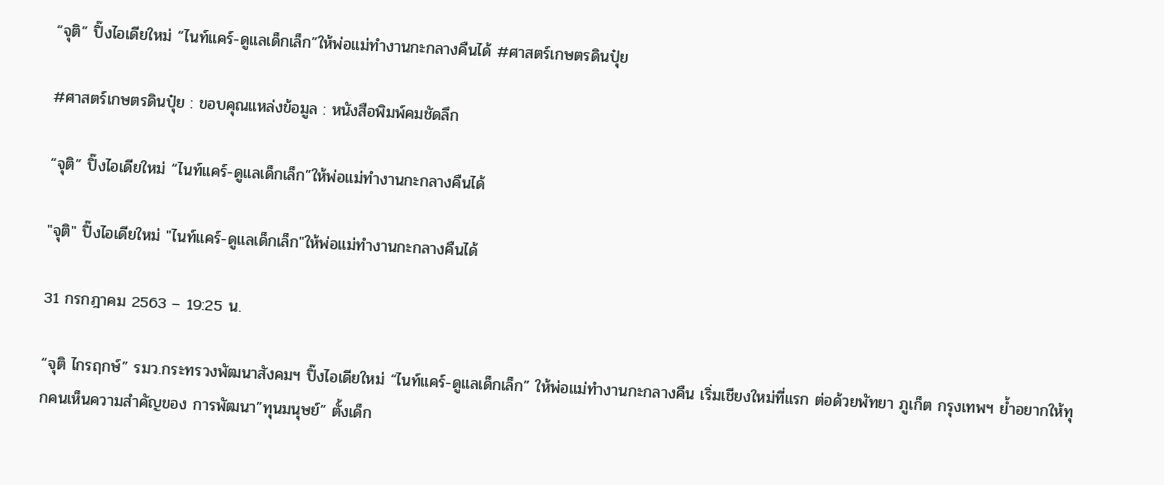“จุติ” ปิ๊งไอเดียใหม่ “ไนท์แคร์-ดูแลเด็กเล็ก”ให้พ่อแม่ทำงานกะกลางคืนได้ #ศาสตร์เกษตรดินปุ๋ย

#ศาสตร์เกษตรดินปุ๋ย : ขอบคุณแหล่งข้อมูล : หนังสือพิมพ์คมชัดลึก

“จุติ” ปิ๊งไอเดียใหม่ “ไนท์แคร์-ดูแลเด็กเล็ก”ให้พ่อแม่ทำงานกะกลางคืนได้

"จุติ" ปิ๊งไอเดียใหม่ "ไนท์แคร์-ดูแลเด็กเล็ก"ให้พ่อแม่ทำงานกะกลางคืนได้

31 กรกฎาคม 2563 – 19:25 น.

“จุติ ไกรฤกษ์” รมว.กระทรวงพัฒนาสังคมฯ ปิ๊งไอเดียใหม่ “ไนท์แคร์-ดูแลเด็กเล็ก” ให้พ่อแม่ทำงานกะกลางคืน เริ่มเชียงใหม่ที่แรก ต่อด้วยพัทยา ภูเก็ต กรุงเทพฯ ย้ำอยากให้ทุกคนเห็นความสำคัญของ การพัฒนา”ทุนมนุษย์” ตั้งเด็ก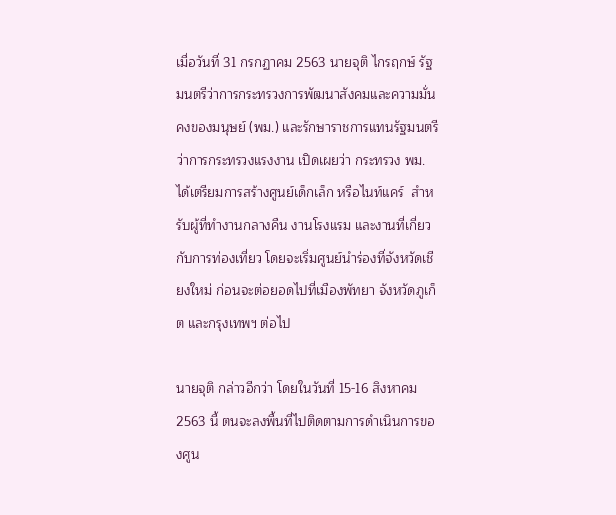เมื่อวันที่ 31 กรกฏาคม 2563 นายจุติ ไกรฤกษ์ รัฐมนตรีว่าการกระทรวงการพัฒนาสังคมและความมั่นคงของมนุษย์ (พม.) และรักษาราชการแทนรัฐมนตรีว่าการกระทรวงแรงงาน เปิดเผยว่า กระทรวง พม. ได้เตรียมการสร้างศูนย์เด็กเล็ก หรือไนท์แคร์  สำหรับผู้ที่ทำงานกลางคืน งานโรงแรม และงานที่เกี่ยวกับการท่องเที่ยว โดยจะเริ่มศูนย์นำร่องที่จังหวัดเชียงใหม่ ก่อนจะต่อยอดไปที่เมืองพัทยา จังหวัดภูเก็ต และกรุงเทพฯ ต่อไป

นายจุติ กล่าวอีกว่า โดยในวันที่ 15-16 สิงหาคม 2563 นี้ ตนจะลงพื้นที่ไปติดตามการดำเนินการของศูน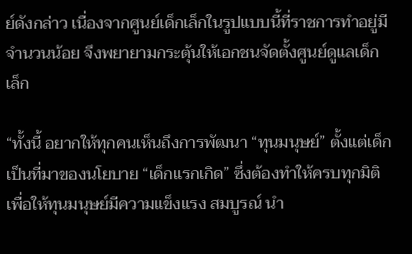ย์ดังกล่าว เนื่องจากศูนย์เด็กเล็กในรูปแบบนี้ที่ราชการทำอยู่มีจำนวนน้อย จึงพยายามกระตุ้นให้เอกชนจัดตั้งศูนย์ดูแลเด็กเล็ก

“ทั้งนี้ อยากให้ทุกคนเห็นถึงการพัฒนา “ทุนมนุษย์” ตั้งแต่เด็ก เป็นที่มาของนโยบาย “เด็กแรกเกิด” ซึ่งต้องทำให้ครบทุกมิติ เพื่อให้ทุนมนุษย์มีความแข็งแรง สมบูรณ์ นำ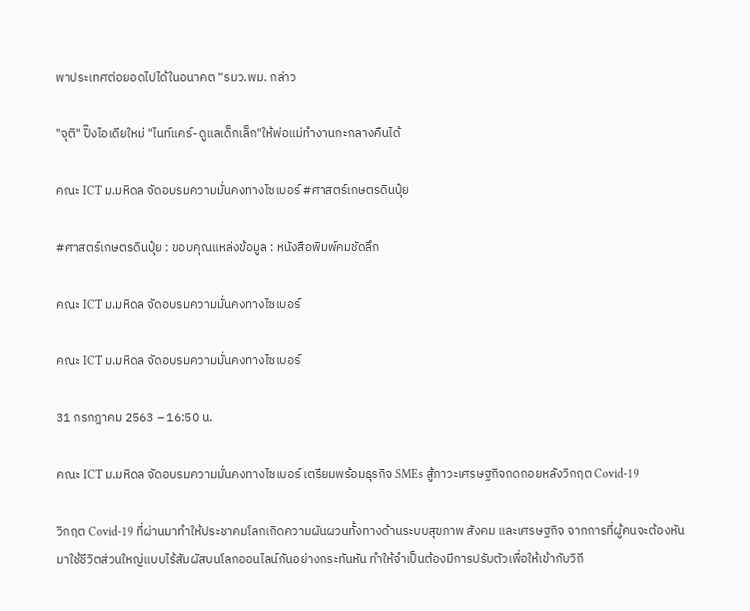พาประเทศต่อยอดไปได้ในอนาคต “รมว.พม. กล่าว

"จุติ" ปิ๊งไอเดียใหม่ "ไนท์แคร์-ดูแลเด็กเล็ก"ให้พ่อแม่ทำงานกะกลางคืนได้

คณะ ICT ม.มหิดล จัดอบรมความมั่นคงทางไซเบอร์ #ศาสตร์เกษตรดินปุ๋ย

#ศาสตร์เกษตรดินปุ๋ย : ขอบคุณแหล่งข้อมูล : หนังสือพิมพ์คมชัดลึก

คณะ ICT ม.มหิดล จัดอบรมความมั่นคงทางไซเบอร์

คณะ ICT ม.มหิดล จัดอบรมความมั่นคงทางไซเบอร์

31 กรกฎาคม 2563 – 16:50 น.

คณะ ICT ม.มหิดล จัดอบรมความมั่นคงทางไซเบอร์ เตรียมพร้อมธุรกิจ SMEs สู้ภาวะเศรษฐกิจถดถอยหลังวิกฤต Covid-19

วิกฤต Covid-19 ที่ผ่านมาทำให้ประชาคมโลกเกิดความผันผวนทั้งทางด้านระบบสุขภาพ สังคม และเศรษฐกิจ จากการที่ผู้คนจะต้องหันมาใช้ชีวิตส่วนใหญ่แบบไร้สัมผัสบนโลกออนไลน์กันอย่างกระทันหัน ทำให้จำเป็นต้องมีการปรับตัวเพื่อให้เข้ากับวิถี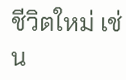ชีวิตใหม่ เช่น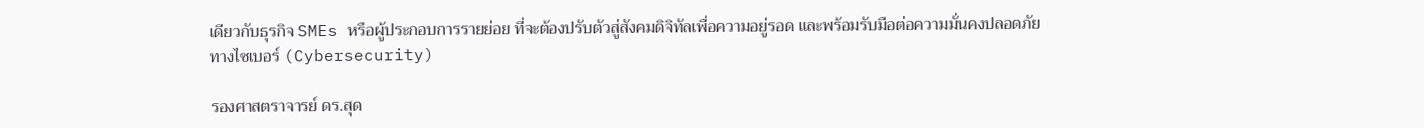เดียวกับธุรกิจ SMEs หรือผู้ประกอบการรายย่อย ที่จะต้องปรับตัวสู่สังคมดิจิทัลเพื่อความอยู่รอด และพร้อมรับมือต่อความมั่นคงปลอดภัยทางไซเบอร์ (Cybersecurity)

รองศาสตราจารย์ ดร.สุด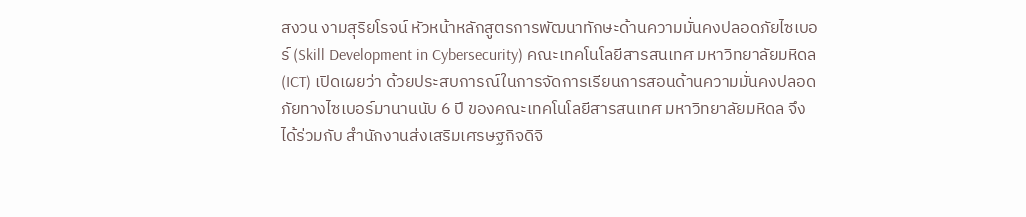สงวน งามสุริยโรจน์ หัวหน้าหลักสูตรการพัฒนาทักษะด้านความมั่นคงปลอดภัยไซเบอร์ (Skill Development in Cybersecurity) คณะเทคโนโลยีสารสนเทศ มหาวิทยาลัยมหิดล (ICT) เปิดเผยว่า ด้วยประสบการณ์ในการจัดการเรียนการสอนด้านความมั่นคงปลอดภัยทางไซเบอร์มานานนับ 6 ปี ของคณะเทคโนโลยีสารสนเทศ มหาวิทยาลัยมหิดล จึงได้ร่วมกับ สำนักงานส่งเสริมเศรษฐกิจดิจิ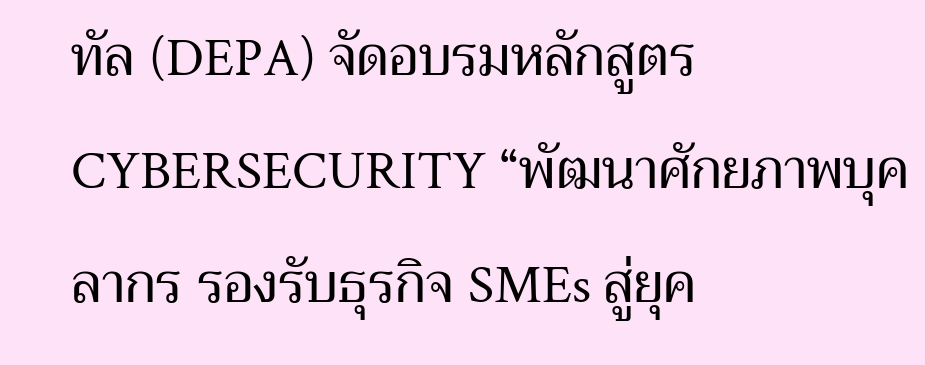ทัล (DEPA) จัดอบรมหลักสูตร CYBERSECURITY “พัฒนาศักยภาพบุคลากร รองรับธุรกิจ SMEs สู่ยุค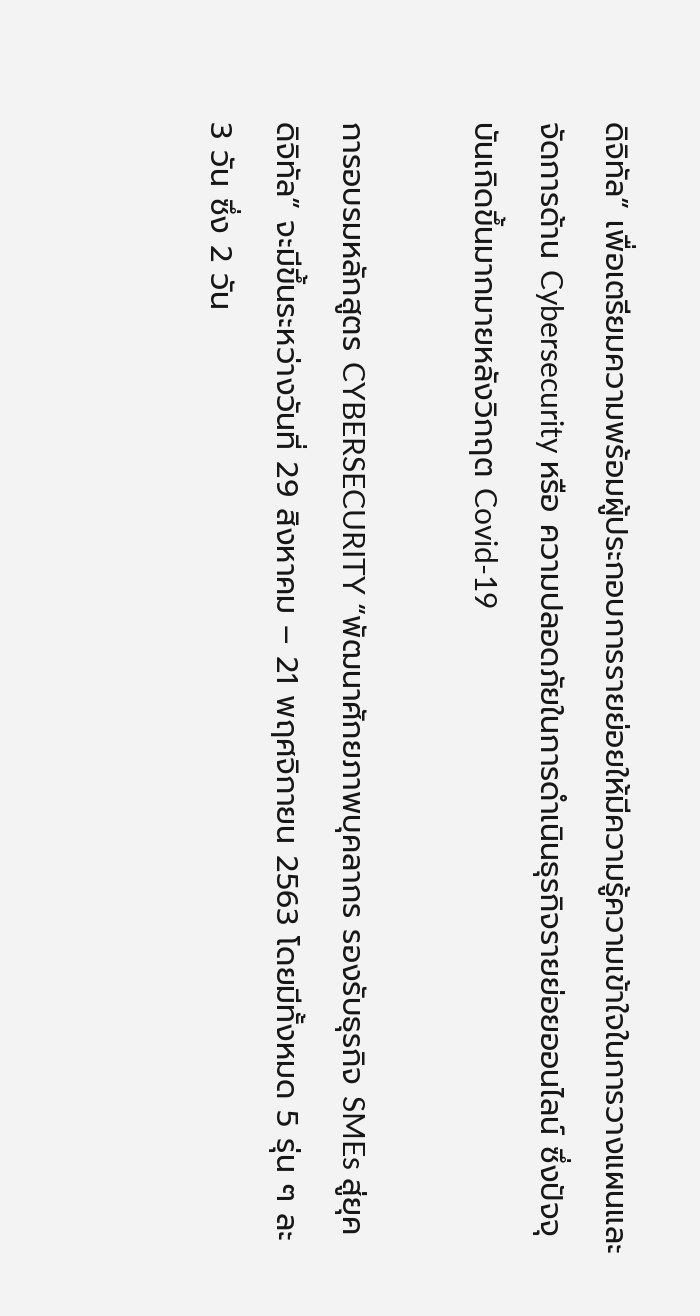ดิจิทัล” เพื่อเตรียมความพร้อมผู้ประกอบการรายย่อยให้มีความรู้ความเข้าใจในการวางแผนและจัดการด้าน Cybersecurity หรือ ความปลอดภัยในการดำเนินธุรกิจรายย่อยออนไลน์ ซึ่งปัจจุบันเกิดขึ้นมากมายหลังวิกฤต Covid-19

การอบรมหลักสูตร CYBERSECURITY “พัฒนาศักยภาพบุคลากร รองรับธุรกิจ SMEs สู่ยุคดิจิทัล” จะมีขึ้นระหว่างวันที่ 29 สิงหาคม – 21 พฤศจิกายน 2563 โดยมีทั้งหมด 5 รุ่น ๆ ละ 3 วัน ซึ่ง 2 วัน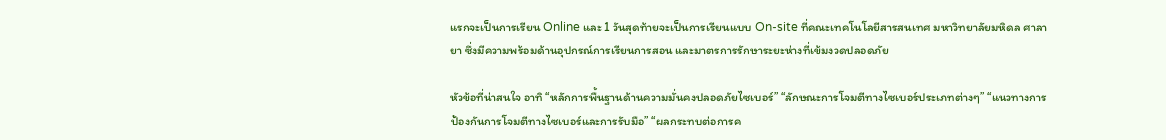แรกจะเป็นการเรียน Online และ 1 วันสุดท้ายจะเป็นการเรียนแบบ On-site ที่คณะเทคโนโลยีสารสนเทศ มหาวิทยาลัยมหิดล ศาลายา ซึ่งมีความพร้อมด้านอุปกรณ์การเรียนการสอน และมาตรการรักษาระยะห่างที่เข้มงวดปลอดภัย

หัวข้อที่น่าสนใจ อาทิ “หลักการพื้นฐานด้านความมั่นคงปลอดภัยไซเบอร์” “ลักษณะการโจมตีทางไซเบอร์ประเภทต่างๆ” “แนวทางการป้องกันการโจมตีทางไซเบอร์และการรับมือ” “ผลกระทบต่อการค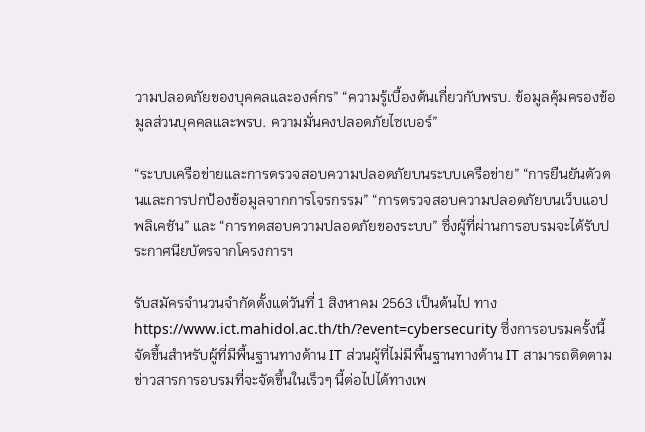วามปลอดภัยของบุคคลและองค์กร” “ความรู้เบื้องต้นเกี่ยวกับพรบ. ข้อมูลคุ้มครองข้อมูลส่วนบุคคลและพรบ. ความมั่นคงปลอดภัยไซเบอร์”

“ระบบเครือข่ายและการตรวจสอบความปลอดภัยบนระบบเครือข่าย” “การยืนยันตัวตนและการปกป้องข้อมูลจากการโจรกรรม” “การตรวจสอบความปลอดภัยบนเว็บแอปพลิเคชัน” และ “การทดสอบความปลอดภัยของระบบ” ซึ่งผู้ที่ผ่านการอบรมจะได้รับประกาศนียบัตรจากโครงการฯ

รับสมัครจำนวนจำกัดตั้งแต่วันที่ 1 สิงหาคม 2563 เป็นต้นไป ทาง https://www.ict.mahidol.ac.th/th/?event=cybersecurity ซึ่งการอบรมครั้งนี้จัดขึ้นสำหรับผู้ที่มีพื้นฐานทางด้าน IT ส่วนผู้ที่ไม่มีพื้นฐานทางด้าน IT สามารถติดตามข่าวสารการอบรมที่จะจัดขึ้นในเร็วๆ นี้ต่อไปได้ทางเพ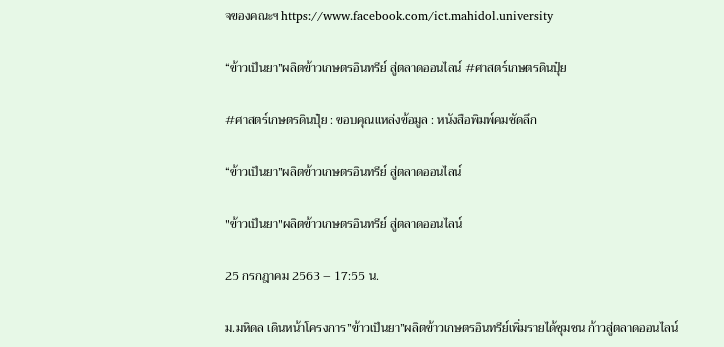จของคณะฯ https://www.facebook.com/ict.mahidol.university

“ข้าวเป็นยา”ผลิตข้าวเกษตรอินทรีย์ สู่ตลาดออนไลน์ #ศาสตร์เกษตรดินปุ๋ย

#ศาสตร์เกษตรดินปุ๋ย : ขอบคุณแหล่งข้อมูล : หนังสือพิมพ์คมชัดลึก

“ข้าวเป็นยา”ผลิตข้าวเกษตรอินทรีย์ สู่ตลาดออนไลน์

"ข้าวเป็นยา"ผลิตข้าวเกษตรอินทรีย์ สู่ตลาดออนไลน์

25 กรกฎาคม 2563 – 17:55 น.

ม.มหิดล เดินหน้าโครงการ”ข้าวเป็นยา”ผลิตข้าวเกษตรอินทรีย์เพิ่มรายได้ชุมชน ก้าวสู่ตลาดออนไลน์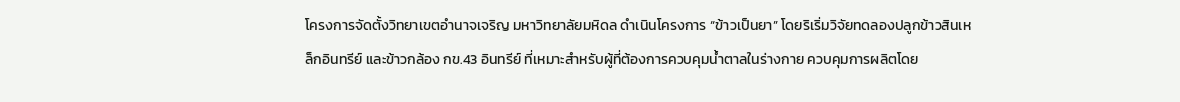โครงการจัดตั้งวิทยาเขตอำนาจเจริญ มหาวิทยาลัยมหิดล ดำเนินโครงการ “ข้าวเป็นยา” โดยริเริ่มวิจัยทดลองปลูกข้าวสินเหล็กอินทรีย์ และข้าวกล้อง กข.43 อินทรีย์ ที่เหมาะสำหรับผู้ที่ต้องการควบคุมน้ำตาลในร่างกาย ควบคุมการผลิตโดย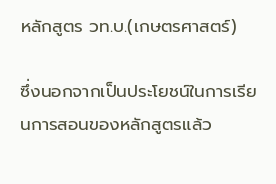หลักสูตร วท.บ.(เกษตรศาสตร์)

ซึ่งนอกจากเป็นประโยชน์ในการเรียนการสอนของหลักสูตรแล้ว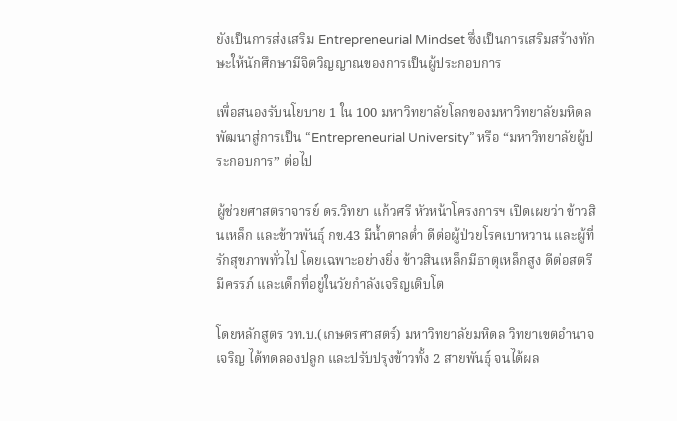ยังเป็นการส่งเสริม Entrepreneurial Mindset ซึ่งเป็นการเสริมสร้างทักษะให้นักศึกษามีจิตวิญญาณของการเป็นผู้ประกอบการ

เพื่อสนองรับนโยบาย 1 ใน 100 มหาวิทยาลัยโลกของมหาวิทยาลัยมหิดล พัฒนาสู่การเป็น “Entrepreneurial University” หรือ “มหาวิทยาลัยผู้ประกอบการ” ต่อไป

ผู้ช่วยศาสตราจารย์ ดร.วิทยา แก้วศรี หัวหน้าโครงการฯ เปิดเผยว่า ข้าวสินเหล็ก และข้าวพันธุ์ กข.43 มีน้ำตาลต่ำ ดีต่อผู้ป่วยโรคเบาหวาน และผู้ที่รักสุขภาพทั่วไป โดยเฉพาะอย่างยิ่ง ข้าวสินเหล็กมีธาตุเหล็กสูง ดีต่อสตรีมีครรภ์ และเด็กที่อยู่ในวัยกำลังเจริญเติบโต

โดยหลักสูตร วท.บ.(เกษตรศาสตร์) มหาวิทยาลัยมหิดล วิทยาเขตอำนาจเจริญ ได้ทดลองปลูก และปรับปรุงข้าวทั้ง 2 สายพันธุ์ จนได้ผล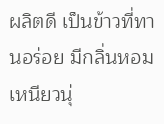ผลิตดี เป็นข้าวที่ทานอร่อย มีกลิ่นหอม เหนียวนุ่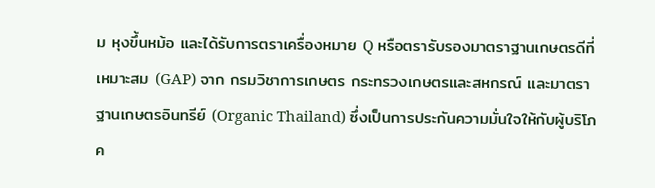ม หุงขึ้นหม้อ และได้รับการตราเครื่องหมาย Q หรือตรารับรองมาตราฐานเกษตรดีที่เหมาะสม (GAP) จาก กรมวิชาการเกษตร กระทรวงเกษตรและสหกรณ์ และมาตราฐานเกษตรอินทรีย์ (Organic Thailand) ซึ่งเป็นการประกันความมั่นใจให้กับผู้บริโภค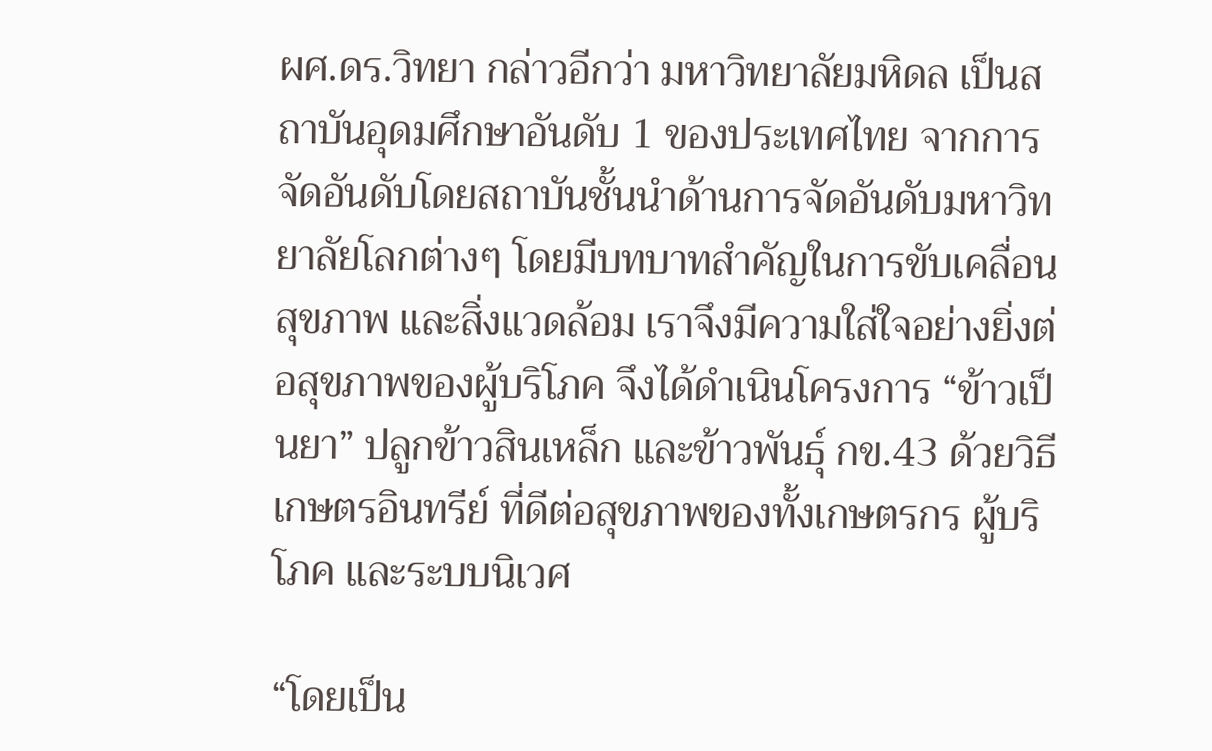ผศ.ดร.วิทยา กล่าวอีกว่า มหาวิทยาลัยมหิดล เป็นสถาบันอุดมศึกษาอันดับ 1 ของประเทศไทย จากการจัดอันดับโดยสถาบันชั้นนำด้านการจัดอันดับมหาวิทยาลัยโลกต่างๆ โดยมีบทบาทสำคัญในการขับเคลื่อนสุขภาพ และสิ่งแวดล้อม เราจึงมีความใส่ใจอย่างยิ่งต่อสุขภาพของผู้บริโภค จึงได้ดำเนินโครงการ “ข้าวเป็นยา” ปลูกข้าวสินเหล็ก และข้าวพันธุ์ กข.43 ด้วยวิธีเกษตรอินทรีย์ ที่ดีต่อสุขภาพของทั้งเกษตรกร ผู้บริโภค และระบบนิเวศ

“โดยเป็น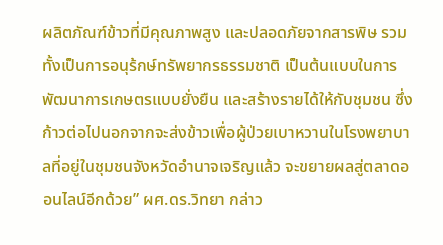ผลิตภัณฑ์ข้าวที่มีคุณภาพสูง และปลอดภัยจากสารพิษ รวมทั้งเป็นการอนุร้กษ์ทรัพยากรธรรมชาติ เป็นต้นแบบในการพัฒนาการเกษตรแบบยั่งยืน และสร้างรายได้ให้กับชุมชน ซึ่งก้าวต่อไปนอกจากจะส่งข้าวเพื่อผู้ป่วยเบาหวานในโรงพยาบาลที่อยู่ในชุมชนจังหวัดอำนาจเจริญแล้ว จะขยายผลสู่ตลาดออนไลน์อีกด้วย” ผศ.ดร.วิทยา กล่าว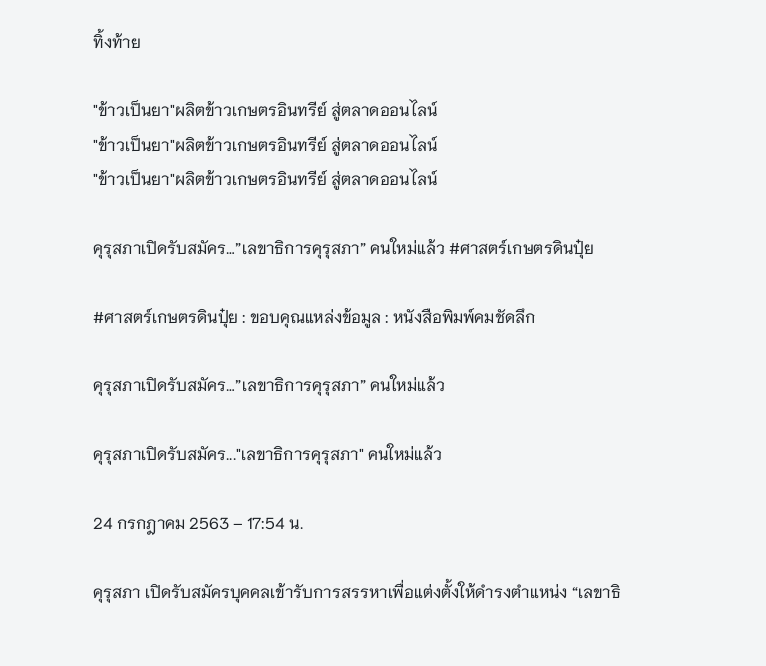ทิ้งท้าย

"ข้าวเป็นยา"ผลิตข้าวเกษตรอินทรีย์ สู่ตลาดออนไลน์
"ข้าวเป็นยา"ผลิตข้าวเกษตรอินทรีย์ สู่ตลาดออนไลน์
"ข้าวเป็นยา"ผลิตข้าวเกษตรอินทรีย์ สู่ตลาดออนไลน์

คุรุสภาเปิดรับสมัคร…”เลขาธิการคุรุสภา” คนใหม่แล้ว #ศาสตร์เกษตรดินปุ๋ย

#ศาสตร์เกษตรดินปุ๋ย : ขอบคุณแหล่งข้อมูล : หนังสือพิมพ์คมชัดลึก

คุรุสภาเปิดรับสมัคร…”เลขาธิการคุรุสภา” คนใหม่แล้ว

คุรุสภาเปิดรับสมัคร..."เลขาธิการคุรุสภา" คนใหม่แล้ว

24 กรกฎาคม 2563 – 17:54 น.

คุรุสภา เปิดรับสมัครบุคคลเข้ารับการสรรหาเพื่อแต่งตั้งให้ดำรงตำแหน่ง “เลขาธิ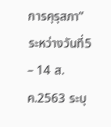การคุรุสภา” ระหว่างวันที่5 – 14 ส.ค.2563 ระบุ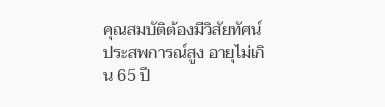คุณสมบัติต้องมีวิสัยทัศน์ ประสพการณ์สูง อายุไม่เกิน 65 ปี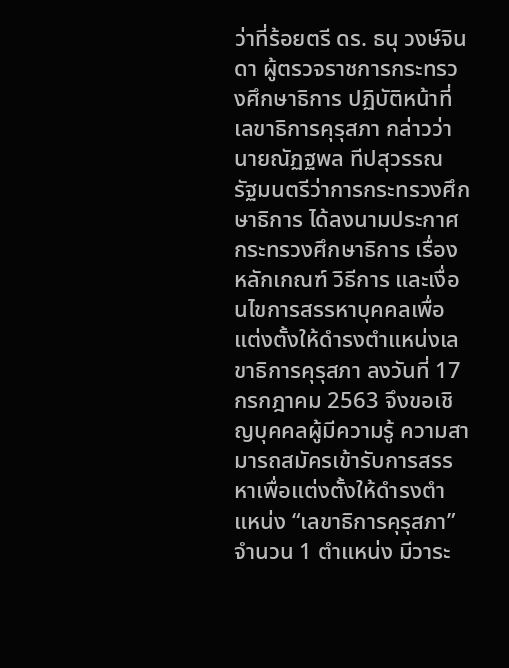ว่าที่ร้อยตรี ดร. ธนุ วงษ์จินดา ผู้ตรวจราชการกระทรวงศึกษาธิการ ปฏิบัติหน้าที่เลขาธิการคุรุสภา กล่าวว่านายณัฏฐพล ทีปสุวรรณ รัฐมนตรีว่าการกระทรวงศึกษาธิการ ได้ลงนามประกาศกระทรวงศึกษาธิการ เรื่อง หลักเกณฑ์ วิธีการ และเงื่อนไขการสรรหาบุคคลเพื่อแต่งตั้งให้ดำรงตำแหน่งเลขาธิการคุรุสภา ลงวันที่ 17 กรกฎาคม 2563 จึงขอเชิญบุคคลผู้มีความรู้ ความสามารถสมัครเข้ารับการสรรหาเพื่อแต่งตั้งให้ดำรงตำแหน่ง “เลขาธิการคุรุสภา” จำนวน 1 ตำแหน่ง มีวาระ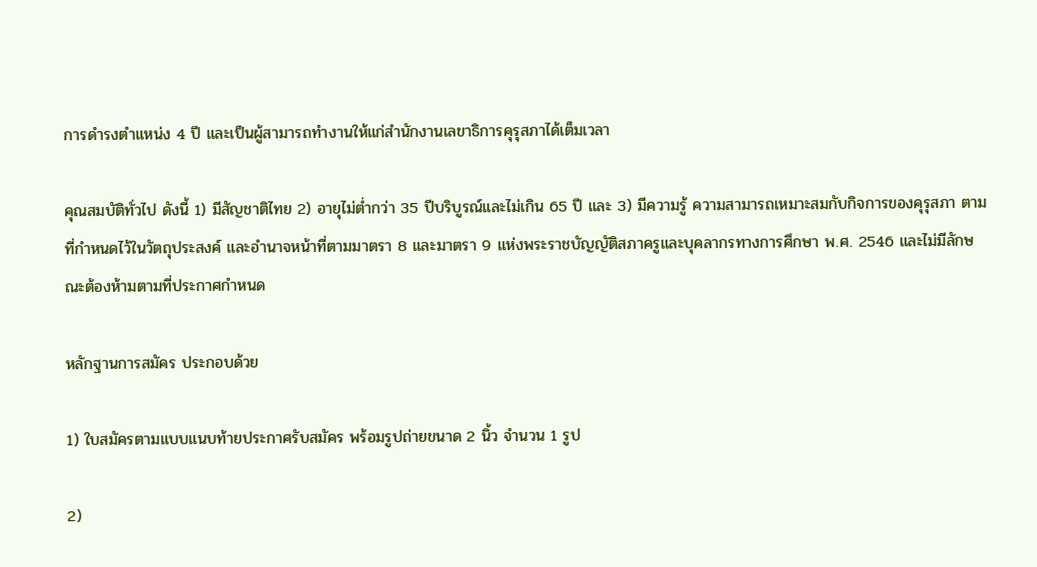การดำรงตำแหน่ง 4 ปี และเป็นผู้สามารถทำงานให้แก่สำนักงานเลขาธิการคุรุสภาได้เต็มเวลา

คุณสมบัติทั่วไป ดังนี้ 1) มีสัญชาติไทย 2) อายุไม่ต่ำกว่า 35 ปีบริบูรณ์และไม่เกิน 65 ปี และ 3) มีความรู้ ความสามารถเหมาะสมกับกิจการของคุรุสภา ตามที่กำหนดไว้ในวัตถุประสงค์ และอำนาจหน้าที่ตามมาตรา 8 และมาตรา 9 แห่งพระราชบัญญัติสภาครูและบุคลากรทางการศึกษา พ.ศ. 2546 และไม่มีลักษณะต้องห้ามตามที่ประกาศกำหนด

หลักฐานการสมัคร ประกอบด้วย

1) ใบสมัครตามแบบแนบท้ายประกาศรับสมัคร พร้อมรูปถ่ายขนาด 2 นิ้ว จำนวน 1 รูป

2)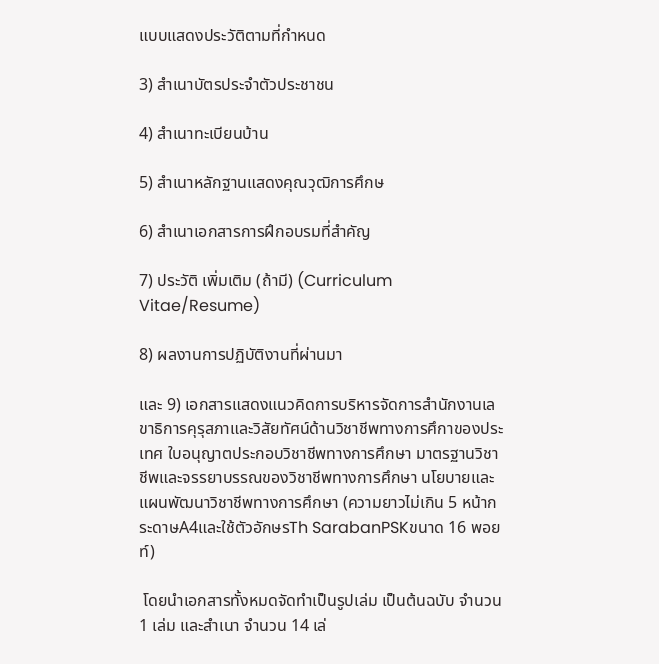แบบแสดงประวัติตามที่กำหนด

3) สำเนาบัตรประจำตัวประชาชน

4) สำเนาทะเบียนบ้าน

5) สำเนาหลักฐานแสดงคุณวุฒิการศึกษ

6) สำเนาเอกสารการฝึกอบรมที่สำคัญ

7) ประวัติ เพิ่มเติม (ถ้ามี) (Curriculum Vitae/Resume)

8) ผลงานการปฏิบัติงานที่ผ่านมา

และ 9) เอกสารแสดงแนวคิดการบริหารจัดการสำนักงานเลขาธิการคุรุสภาและวิสัยทัศน์ด้านวิชาชีพทางการศึกาของประเทศ ใบอนุญาตประกอบวิชาชีพทางการศึกษา มาตรฐานวิชาชีพและจรรยาบรรณของวิชาชีพทางการศึกษา นโยบายและแผนพัฒนาวิชาชีพทางการศึกษา (ความยาวไม่เกิน 5 หน้ากระดาษA4และใช้ตัวอักษรTh SarabanPSKขนาด 16 พอยท์)

 โดยนำเอกสารทั้งหมดจัดทำเป็นรูปเล่ม เป็นต้นฉบับ จำนวน 1 เล่ม และสำเนา จำนวน 14 เล่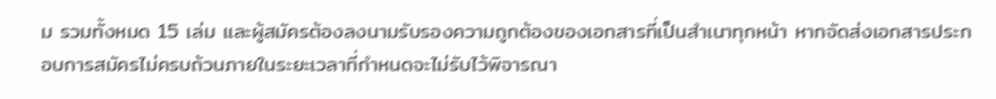ม รวมทั้งหมด 15 เล่ม และผู้สมัครต้องลงนามรับรองความถูกต้องของเอกสารที่เป็นสำเนาทุกหน้า หากจัดส่งเอกสารประกอบการสมัครไม่ครบถ้วนภายในระยะเวลาที่กำหนดจะไม่รับไว้พิจารณา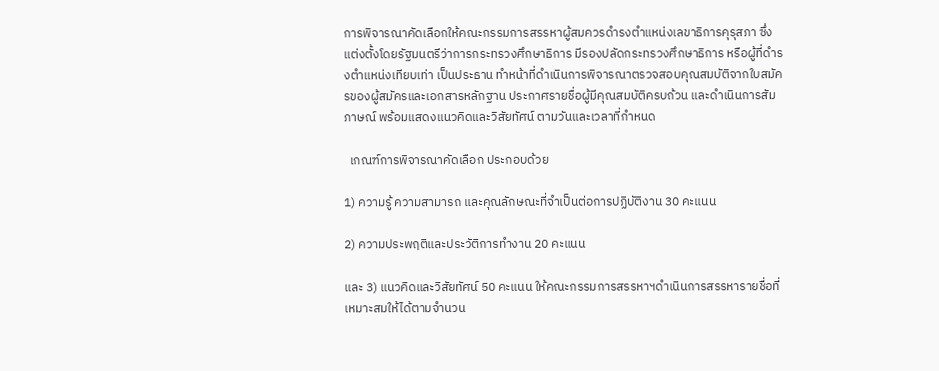การพิจารณาคัดเลือกให้คณะกรรมการสรรหาผู้สมควรดำรงตำแหน่งเลขาธิการคุรุสภา ซึ่งแต่งตั้งโดยรัฐมนตรีว่าการกระทรวงศึกษาธิการ มีรองปลัดกระทรวงศึกษาธิการ หรือผู้ที่ดำรงตำแหน่งเทียบเท่า เป็นประธาน ทำหน้าที่ดำเนินการพิจารณาตรวจสอบคุณสมบัติจากใบสมัครของผู้สมัครและเอกสารหลักฐาน ประกาศรายชื่อผู้มีคุณสมบัติครบถ้วน และดำเนินการสัมภาษณ์ พร้อมแสดงแนวคิดและวิสัยทัศน์ ตามวันและเวลาที่กำหนด

  เกณฑ์การพิจารณาคัดเลือก ประกอบด้วย

1) ความรู้ ความสามารถ และคุณลักษณะที่จำเป็นต่อการปฏิบัติงาน 30 คะแนน

2) ความประพฤติและประวัติการทำงาน 20 คะแนน

และ 3) แนวคิดและวิสัยทัศน์ 50 คะแนน ให้คณะกรรมการสรรหาฯดำเนินการสรรหารายชื่อที่เหมาะสมให้ได้ตามจำนวน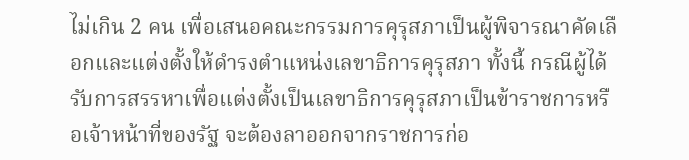ไม่เกิน 2 คน เพื่อเสนอคณะกรรมการคุรุสภาเป็นผู้พิจารณาคัดเลือกและแต่งตั้งให้ดำรงตำแหน่งเลขาธิการคุรุสภา ทั้งนี้ กรณีผู้ได้รับการสรรหาเพื่อแต่งตั้งเป็นเลขาธิการคุรุสภาเป็นข้าราชการหรือเจ้าหน้าที่ของรัฐ จะต้องลาออกจากราชการก่อ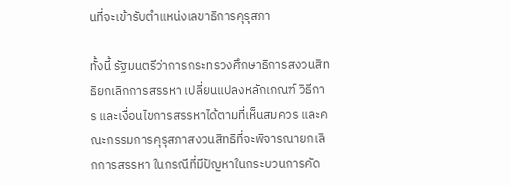นที่จะเข้ารับตำแหน่งเลขาธิการคุรุสภา

ทั้งนี้ รัฐมนตรีว่าการกระทรวงศึกษาธิการสงวนสิทธิยกเลิกการสรรหา เปลี่ยนแปลงหลักเกณฑ์ วิธีการ และเงื่อนไขการสรรหาได้ตามที่เห็นสมควร และคณะกรรมการคุรุสภาสงวนสิทธิที่จะพิจารณายกเลิกการสรรหา ในกรณีที่มีปัญหาในกระบวนการคัด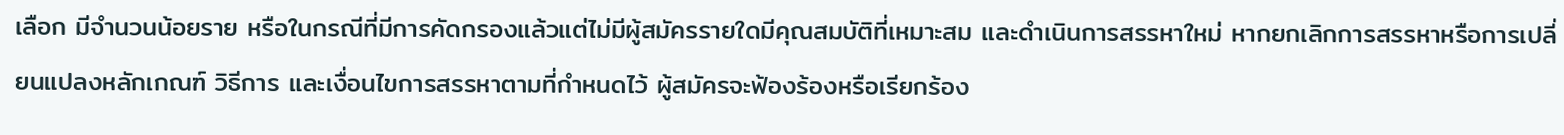เลือก มีจำนวนน้อยราย หรือในกรณีที่มีการคัดกรองแล้วแต่ไม่มีผู้สมัครรายใดมีคุณสมบัติที่เหมาะสม และดำเนินการสรรหาใหม่ หากยกเลิกการสรรหาหรือการเปลี่ยนแปลงหลักเกณฑ์ วิธีการ และเงื่อนไขการสรรหาตามที่กำหนดไว้ ผู้สมัครจะฟ้องร้องหรือเรียกร้อง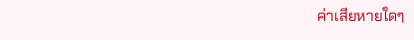ค่าเสียหายใดๆ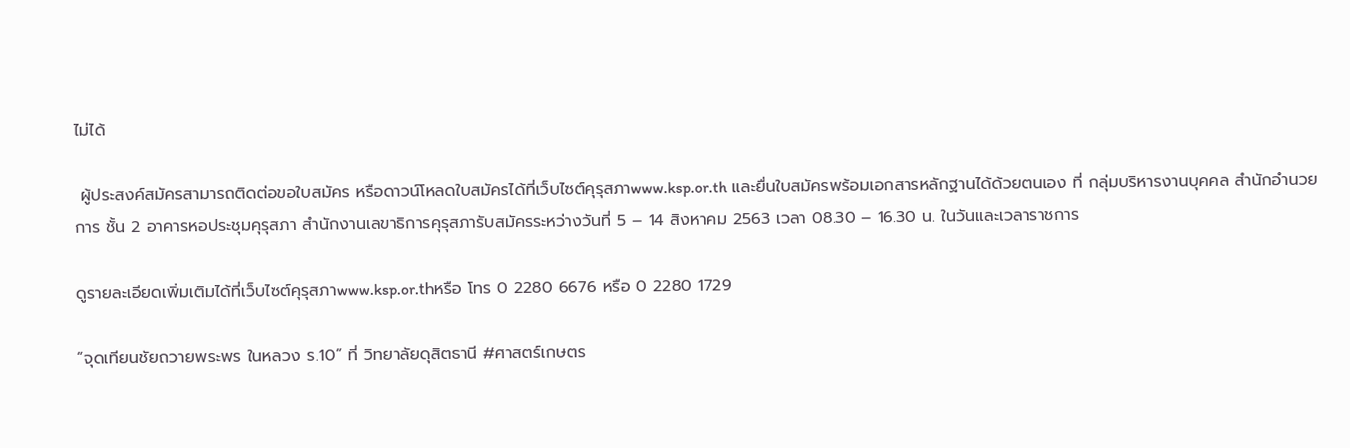ไม่ได้

 ผู้ประสงค์สมัครสามารถติดต่อขอใบสมัคร หรือดาวน์โหลดใบสมัครได้ที่เว็บไซต์คุรุสภาwww.ksp.or.th และยื่นใบสมัครพร้อมเอกสารหลักฐานได้ด้วยตนเอง ที่ กลุ่มบริหารงานบุคคล สำนักอำนวยการ ชั้น 2 อาคารหอประชุมคุรุสภา สำนักงานเลขาธิการคุรุสภารับสมัครระหว่างวันที่ 5 – 14 สิงหาคม 2563 เวลา 08.30 – 16.30 น. ในวันและเวลาราชการ

ดูรายละเอียดเพิ่มเติมได้ที่เว็บไซต์คุรุสภาwww.ksp.or.thหรือ โทร 0 2280 6676 หรือ 0 2280 1729

“จุดเทียนชัยถวายพระพร ในหลวง ร.10” ที่ วิทยาลัยดุสิตธานี #ศาสตร์เกษตร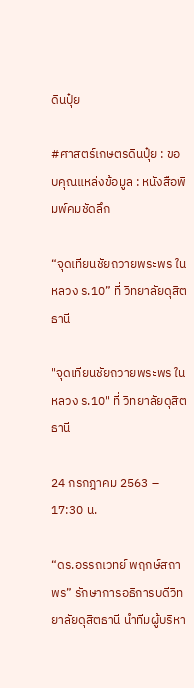ดินปุ๋ย

#ศาสตร์เกษตรดินปุ๋ย : ขอบคุณแหล่งข้อมูล : หนังสือพิมพ์คมชัดลึก

“จุดเทียนชัยถวายพระพร ในหลวง ร.10” ที่ วิทยาลัยดุสิตธานี

"จุดเทียนชัยถวายพระพร ในหลวง ร.10" ที่ วิทยาลัยดุสิตธานี

24 กรกฎาคม 2563 – 17:30 น.

“ดร.อรรถเวทย์ พฤกษ์สถาพร” รักษาการอธิการบดีวิทยาลัยดุสิตธานี นำทีมผู้บริหา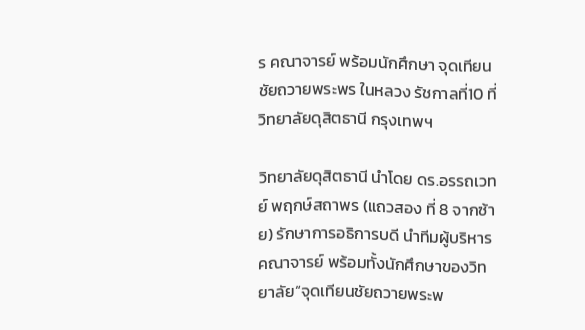ร คณาจารย์ พร้อมนักศึกษา จุดเทียนชัยถวายพระพร ในหลวง รัชกาลที่10 ที่วิทยาลัยดุสิตธานี กรุงเทพฯ

วิทยาลัยดุสิตธานี นำโดย ดร.อรรถเวทย์ พฤกษ์สถาพร (แถวสอง ที่ 8 จากซ้าย) รักษาการอธิการบดี นำทีมผู้บริหาร คณาจารย์ พร้อมทั้งนักศึกษาของวิทยาลัย“จุดเทียนชัยถวายพระพ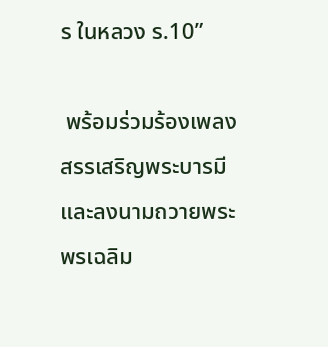ร ในหลวง ร.10”

 พร้อมร่วมร้องเพลงสรรเสริญพระบารมีและลงนามถวายพระพรเฉลิม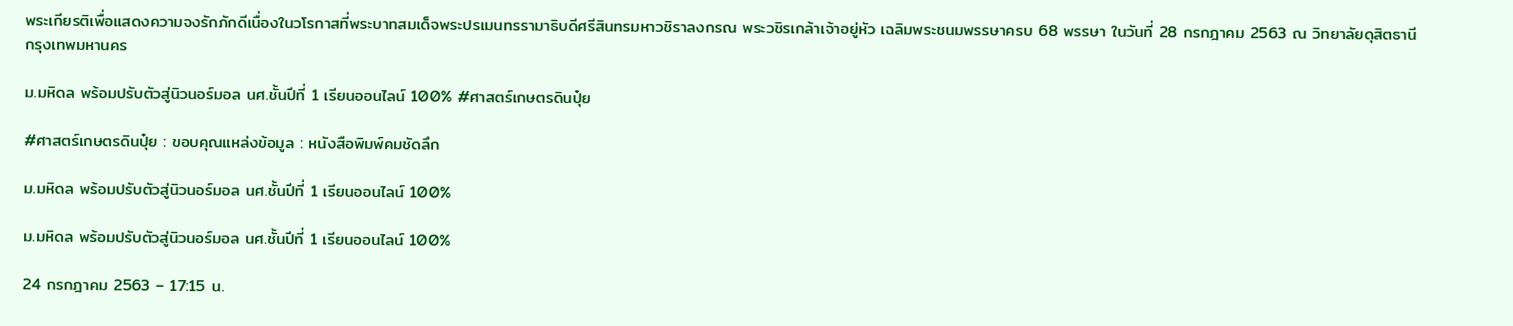พระเกียรติเพื่อแสดงความจงรักภักดีเนื่องในวโรกาสที่พระบาทสมเด็จพระปรเมนทรรามาธิบดีศรีสินทรมหาวชิราลงกรณ พระวชิรเกล้าเจ้าอยู่หัว เฉลิมพระชนมพรรษาครบ 68 พรรษา ในวันที่ 28 กรกฎาคม 2563 ณ วิทยาลัยดุสิตธานี  กรุงเทพมหานคร

ม.มหิดล พร้อมปรับตัวสู่นิวนอร์มอล นศ.ชั้นปีที่ 1 เรียนออนไลน์ 100% #ศาสตร์เกษตรดินปุ๋ย

#ศาสตร์เกษตรดินปุ๋ย : ขอบคุณแหล่งข้อมูล : หนังสือพิมพ์คมชัดลึก

ม.มหิดล พร้อมปรับตัวสู่นิวนอร์มอล นศ.ชั้นปีที่ 1 เรียนออนไลน์ 100%

ม.มหิดล พร้อมปรับตัวสู่นิวนอร์มอล นศ.ชั้นปีที่ 1 เรียนออนไลน์ 100%

24 กรกฎาคม 2563 – 17:15 น.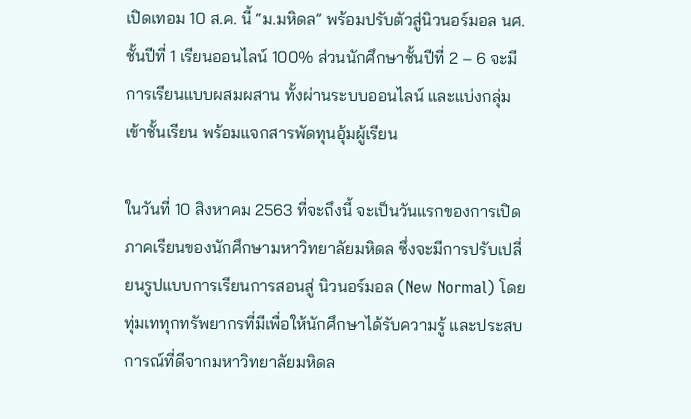เปิดเทอม 10 ส.ค. นี้ “ม.มหิดล” พร้อมปรับตัวสู่นิวนอร์มอล นศ.ชั้นปีที่ 1 เรียนออนไลน์ 100% ส่วนนักศึกษาชั้นปีที่ 2 – 6 จะมีการเรียนแบบผสมผสาน ทั้งผ่านระบบออนไลน์ และแบ่งกลุ่มเข้าชั้นเรียน พร้อมแจกสารพัดทุนอุ้มผู้เรียน

ในวันที่ 10 สิงหาคม 2563 ที่จะถึงนี้ จะเป็นวันแรกของการเปิดภาคเรียนของนักศึกษามหาวิทยาลัยมหิดล ซึ่งจะมีการปรับเปลี่ยนรูปแบบการเรียนการสอนสู่ นิวนอร์มอล (New Normal) โดยทุ่มเททุกทรัพยากรที่มีเพื่อให้นักศึกษาได้รับความรู้ และประสบการณ์ที่ดีจากมหาวิทยาลัยมหิดล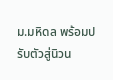ม.มหิดล พร้อมปรับตัวสู่นิวน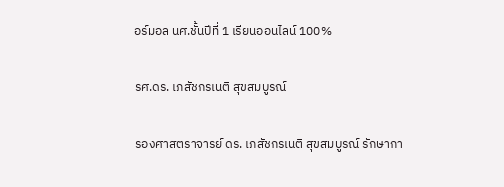อร์มอล นศ.ชั้นปีที่ 1 เรียนออนไลน์ 100%

รศ.ดร. เภสัชกรเนติ สุขสมบูรณ์

รองศาสตราจารย์ ดร. เภสัชกรเนติ สุขสมบูรณ์ รักษากา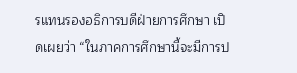รแทนรองอธิการบดีฝ่ายการศึกษา เปิดเผยว่า “ในภาคการศึกษานี้จะมีการป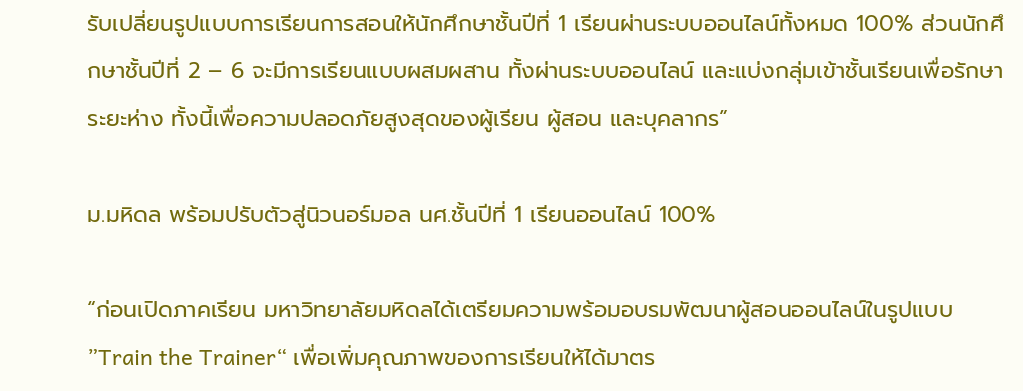รับเปลี่ยนรูปแบบการเรียนการสอนให้นักศึกษาชั้นปีที่ 1 เรียนผ่านระบบออนไลน์ทั้งหมด 100% ส่วนนักศึกษาชั้นปีที่ 2 – 6 จะมีการเรียนแบบผสมผสาน ทั้งผ่านระบบออนไลน์ และแบ่งกลุ่มเข้าชั้นเรียนเพื่อรักษาระยะห่าง ทั้งนี้เพื่อความปลอดภัยสูงสุดของผู้เรียน ผู้สอน และบุคลากร”

ม.มหิดล พร้อมปรับตัวสู่นิวนอร์มอล นศ.ชั้นปีที่ 1 เรียนออนไลน์ 100%

“ก่อนเปิดภาคเรียน มหาวิทยาลัยมหิดลได้เตรียมความพร้อมอบรมพัฒนาผู้สอนออนไลน์ในรูปแบบ ”Train the Trainer“ เพื่อเพิ่มคุณภาพของการเรียนให้ได้มาตร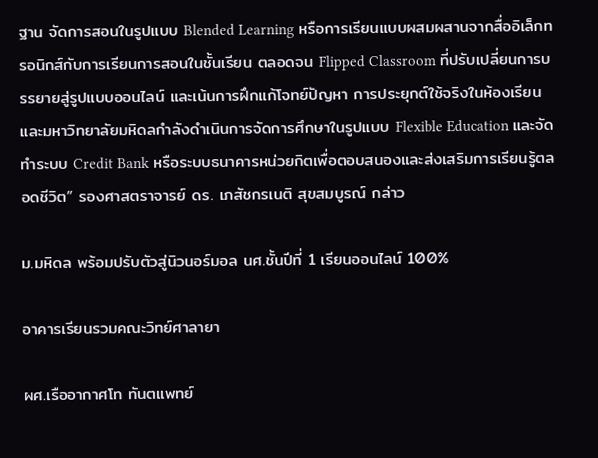ฐาน จัดการสอนในรูปแบบ Blended Learning หรือการเรียนแบบผสมผสานจากสื่ออิเล็กทรอนิกส์กับการเรียนการสอนในชั้นเรียน ตลอดจน Flipped Classroom ที่ปรับเปลี่ยนการบรรยายสู่รูปแบบออนไลน์ และเน้นการฝึกแก้โจทย์ปัญหา การประยุกต์ใช้จริงในห้องเรียน และมหาวิทยาลัยมหิดลกำลังดำเนินการจัดการศึกษาในรูปแบบ Flexible Education และจัดทำระบบ Credit Bank หรือระบบธนาคารหน่วยกิตเพื่อตอบสนองและส่งเสริมการเรียนรู้ตลอดชีวิต” รองศาสตราจารย์ ดร. เภสัชกรเนติ สุขสมบูรณ์ กล่าว

ม.มหิดล พร้อมปรับตัวสู่นิวนอร์มอล นศ.ชั้นปีที่ 1 เรียนออนไลน์ 100%

อาคารเรียนรวมคณะวิทย์ศาลายา

ผศ.เรืออากาศโท ทันตแพทย์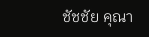ชัชชัย คุณา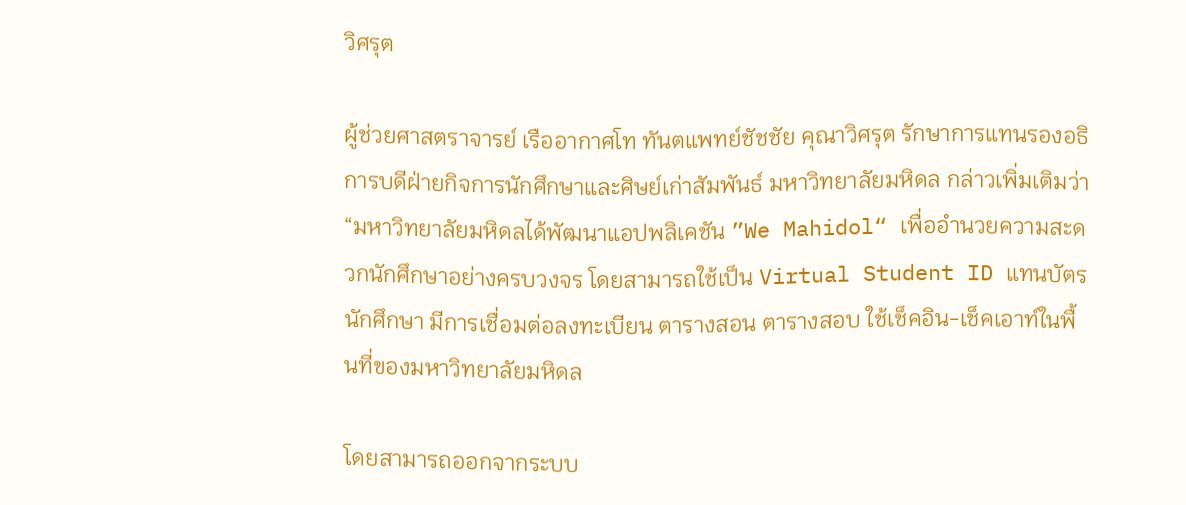วิศรุต

ผู้ช่วยศาสตราจารย์ เรืออากาศโท ทันตแพทย์ชัชชัย คุณาวิศรุต รักษาการแทนรองอธิการบดีฝ่ายกิจการนักศึกษาและศิษย์เก่าสัมพันธ์ มหาวิทยาลัยมหิดล กล่าวเพิ่มเติมว่า “มหาวิทยาลัยมหิดลได้พัฒนาแอปพลิเคชัน ”We Mahidol“ เพื่ออำนวยความสะดวกนักศึกษาอย่างครบวงจร โดยสามารถใช้เป็น Virtual Student ID แทนบัตรนักศึกษา มีการเชื่อมต่อลงทะเบียน ตารางสอน ตารางสอบ ใช้เช็คอิน-เช็คเอาท์ในพื้นที่ของมหาวิทยาลัยมหิดล

โดยสามารถออกจากระบบ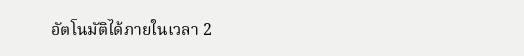อัตโนมัติได้ภายในเวลา 2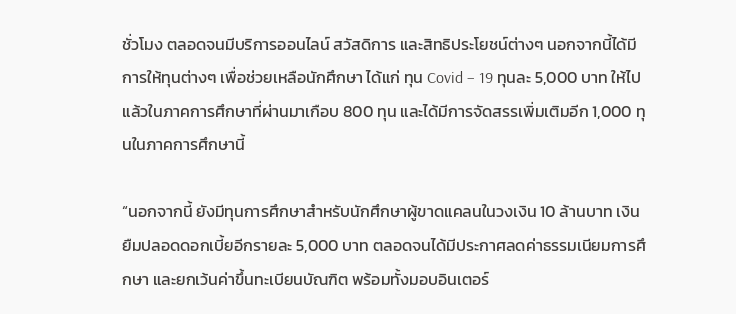ชั่วโมง ตลอดจนมีบริการออนไลน์ สวัสดิการ และสิทธิประโยชน์ต่างๆ นอกจากนี้ได้มีการให้ทุนต่างๆ เพื่อช่วยเหลือนักศึกษา ได้แก่ ทุน Covid – 19 ทุนละ 5,000 บาท ให้ไปแล้วในภาคการศึกษาที่ผ่านมาเกือบ 800 ทุน และได้มีการจัดสรรเพิ่มเติมอีก 1,000 ทุนในภาคการศึกษานี้

“นอกจากนี้ ยังมีทุนการศึกษาสำหรับนักศึกษาผู้ขาดแคลนในวงเงิน 10 ล้านบาท เงินยืมปลอดดอกเบี้ยอีกรายละ 5,000 บาท ตลอดจนได้มีประกาศลดค่าธรรมเนียมการศึกษา และยกเว้นค่าขึ้นทะเบียนบัณฑิต พร้อมทั้งมอบอินเตอร์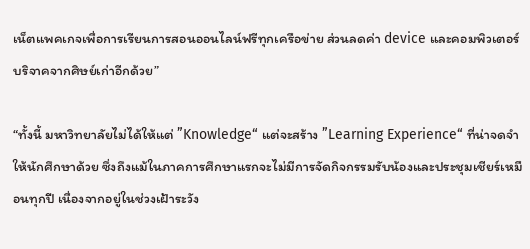เน็ตแพคเกจเพื่อการเรียนการสอนออนไลน์ฟรีทุกเครือข่าย ส่วนลดค่า device และคอมพิวเตอร์บริจาคจากศิษย์เก่าอีกด้วย”

“ทั้งนี้ มหาวิทยาลัยไม่ได้ให้แต่ ”Knowledge“ แต่จะสร้าง ”Learning Experience“ ที่น่าจดจำให้นักศึกษาด้วย ซึ่งถึงแม้ในภาคการศึกษาแรกจะไม่มีการจัดกิจกรรมรับน้องและประชุมเชียร์เหมือนทุกปี เนื่องจากอยู่ในช่วงเฝ้าระวัง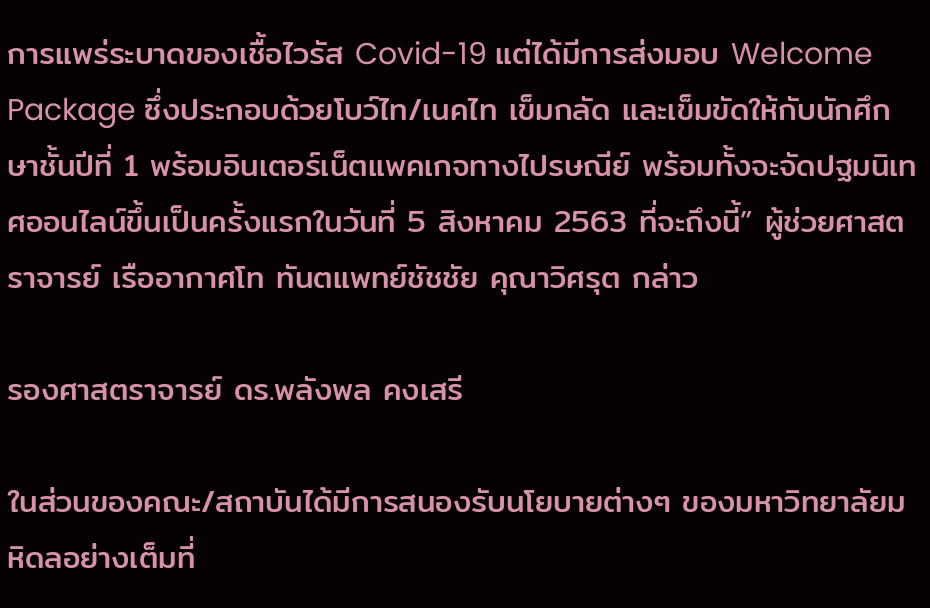การแพร่ระบาดของเชื้อไวรัส Covid-19 แต่ได้มีการส่งมอบ Welcome Package ซึ่งประกอบด้วยโบว์ไท/เนคไท เข็มกลัด และเข็มขัดให้กับนักศึกษาชั้นปีที่ 1 พร้อมอินเตอร์เน็ตแพคเกจทางไปรษณีย์ พร้อมทั้งจะจัดปฐมนิเทศออนไลน์ขึ้นเป็นครั้งแรกในวันที่ 5 สิงหาคม 2563 ที่จะถึงนี้” ผู้ช่วยศาสตราจารย์ เรืออากาศโท ทันตแพทย์ชัชชัย คุณาวิศรุต กล่าว

รองศาสตราจารย์ ดร.พลังพล คงเสรี

ในส่วนของคณะ/สถาบันได้มีการสนองรับนโยบายต่างๆ ของมหาวิทยาลัยมหิดลอย่างเต็มที่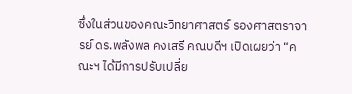ซึ่งในส่วนของคณะวิทยาศาสตร์ รองศาสตราจารย์ ดร.พลังพล คงเสรี คณบดีฯ เปิดเผยว่า “คณะฯ ได้มีการปรับเปลี่ย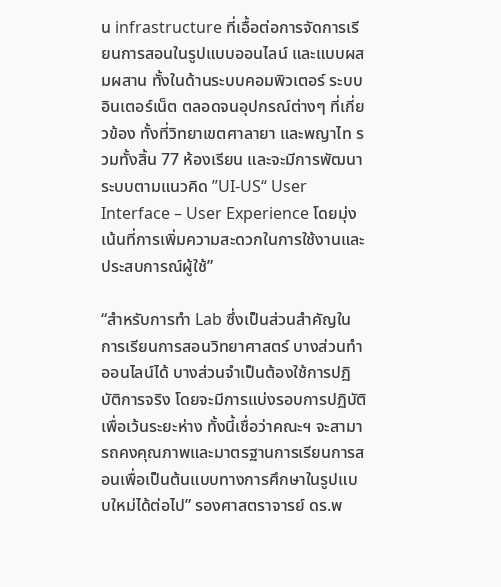น infrastructure ที่เอื้อต่อการจัดการเรียนการสอนในรูปแบบออนไลน์ และแบบผสมผสาน ทั้งในด้านระบบคอมพิวเตอร์ ระบบอินเตอร์เน็ต ตลอดจนอุปกรณ์ต่างๆ ที่เกี่ยวข้อง ทั้งที่วิทยาเขตศาลายา และพญาไท รวมทั้งสิ้น 77 ห้องเรียน และจะมีการพัฒนาระบบตามแนวคิด ”UI-US“ User Interface – User Experience โดยมุ่งเน้นที่การเพิ่มความสะดวกในการใช้งานและประสบการณ์ผู้ใช้”

“สำหรับการทำ Lab ซึ่งเป็นส่วนสำคัญในการเรียนการสอนวิทยาศาสตร์ บางส่วนทำออนไลน์ได้ บางส่วนจำเป็นต้องใช้การปฏิบัติการจริง โดยจะมีการแบ่งรอบการปฏิบัติเพื่อเว้นระยะห่าง ทั้งนี้เชื่อว่าคณะฯ จะสามารถคงคุณภาพและมาตรฐานการเรียนการสอนเพื่อเป็นต้นแบบทางการศึกษาในรูปแบบใหม่ได้ต่อไป” รองศาสตราจารย์ ดร.พ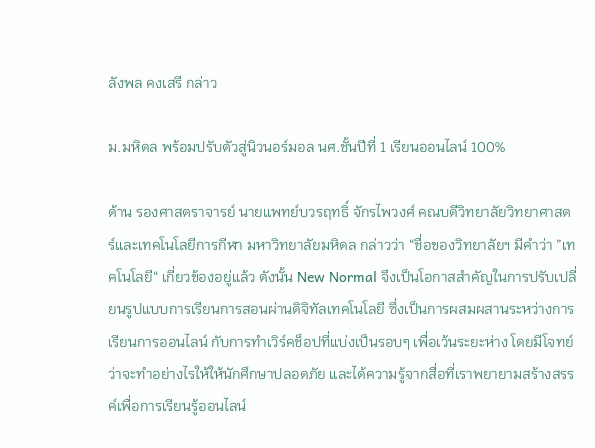ลังพล คงเสรี กล่าว

ม.มหิดล พร้อมปรับตัวสู่นิวนอร์มอล นศ.ชั้นปีที่ 1 เรียนออนไลน์ 100%

ด้าน รองศาสตราจารย์ นายแพทย์บวรฤทธิ์ จักรไพวงศ์ คณบดีวิทยาลัยวิทยาศาสตร์และเทคโนโลยีการกีฬา มหาวิทยาลัยมหิดล กล่าวว่า “ชื่อของวิทยาลัยฯ มีคำว่า ”เทคโนโลยี“ เกี่ยวข้องอยู่แล้ว ดังนั้น New Normal จึงเป็นโอกาสสำคัญในการปรับเปลี่ยนรูปแบบการเรียนการสอนผ่านดิจิทัลเทคโนโลยี ซึ่งเป็นการผสมผสานระหว่างการเรียนการออนไลน์ กับการทำเวิร์คช็อปที่แบ่งเป็นรอบๆ เพื่อเว้นระยะห่าง โดยมีโจทย์ว่าจะทำอย่างไรให้ให้นักศึกษาปลอดภัย และได้ความรู้จากสื่อที่เราพยายามสร้างสรรค์เพื่อการเรียนรู้ออนไลน์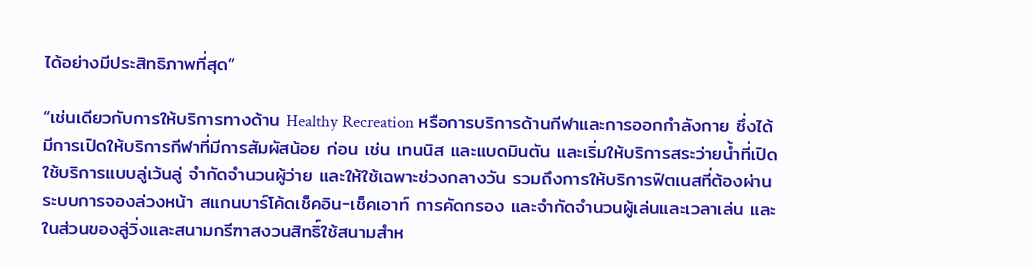ได้อย่างมีประสิทธิภาพที่สุด”

“เช่นเดียวกับการให้บริการทางด้าน Healthy Recreation หรือการบริการด้านกีฬาและการออกกำลังกาย ซึ่งได้มีการเปิดให้บริการกีฬาที่มีการสัมผัสน้อย ก่อน เช่น เทนนิส และแบดมินตัน และเริ่มให้บริการสระว่ายน้ำที่เปิดใช้บริการแบบลู่เว้นลู่ จำกัดจำนวนผู้ว่าย และให้ใช้เฉพาะช่วงกลางวัน รวมถึงการให้บริการฟิตเนสที่ต้องผ่านระบบการจองล่วงหน้า สแกนบาร์โค้ดเช็คอิน-เช็คเอาท์ การคัดกรอง และจำกัดจำนวนผู้เล่นและเวลาเล่น และในส่วนของลู่วิ่งและสนามกรีฑาสงวนสิทธิ์ใช้สนามสำห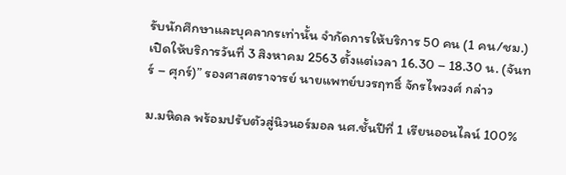รับนักศึกษาและบุคลากรเท่านั้น จำกัดการให้บริการ 50 คน (1 คน/ชม.) เปิดให้บริการวันที่ 3 สิงหาคม 2563 ตั้งแต่เวลา 16.30 – 18.30 น. (จันทร์ – ศุกร์)” รองศาสตราจารย์ นายแพทย์บวรฤทธิ์ จักรไพวงศ์ กล่าว

ม.มหิดล พร้อมปรับตัวสู่นิวนอร์มอล นศ.ชั้นปีที่ 1 เรียนออนไลน์ 100%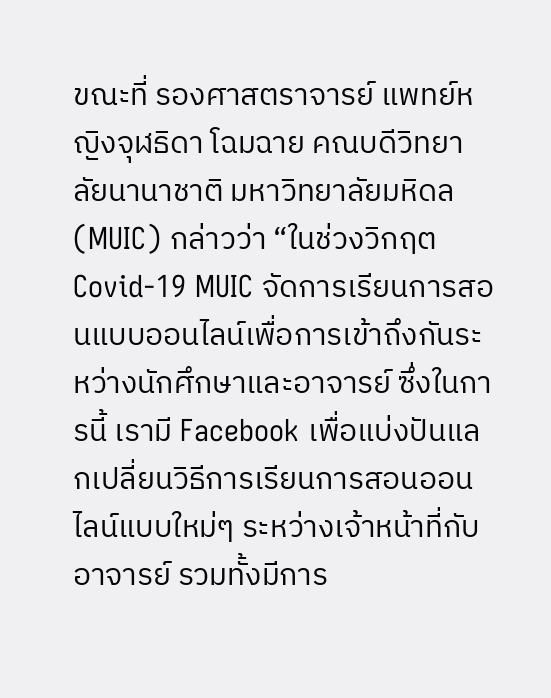ขณะที่ รองศาสตราจารย์ แพทย์หญิงจุฬธิดา โฉมฉาย คณบดีวิทยาลัยนานาชาติ มหาวิทยาลัยมหิดล (MUIC) กล่าวว่า “ในช่วงวิกฤต Covid-19 MUIC จัดการเรียนการสอนแบบออนไลน์เพื่อการเข้าถึงกันระหว่างนักศึกษาและอาจารย์ ซึ่งในการนี้ เรามี Facebook เพื่อแบ่งปันแลกเปลี่ยนวิธีการเรียนการสอนออนไลน์แบบใหม่ๆ ระหว่างเจ้าหน้าที่กับอาจารย์ รวมทั้งมีการ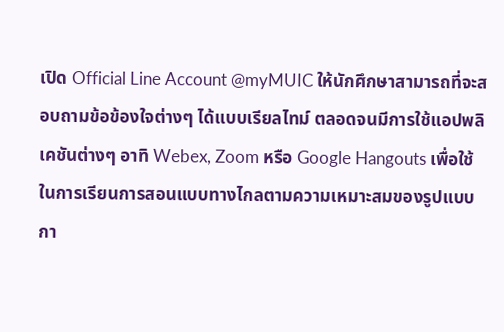เปิด Official Line Account @myMUIC ให้นักศึกษาสามารถที่จะสอบถามข้อข้องใจต่างๆ ได้แบบเรียลไทม์ ตลอดจนมีการใช้แอปพลิเคชันต่างๆ อาทิ Webex, Zoom หรือ Google Hangouts เพื่อใช้ในการเรียนการสอนแบบทางไกลตามความเหมาะสมของรูปแบบกา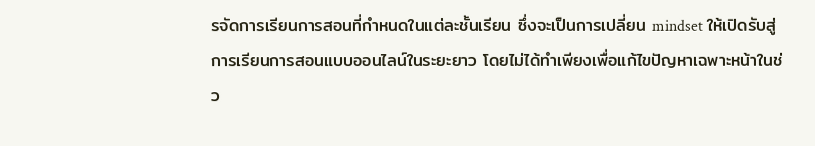รจัดการเรียนการสอนที่กำหนดในแต่ละชั้นเรียน ซึ่งจะเป็นการเปลี่ยน mindset ให้เปิดรับสู่การเรียนการสอนแบบออนไลน์ในระยะยาว โดยไม่ได้ทำเพียงเพื่อแก้ไขปัญหาเฉพาะหน้าในช่ว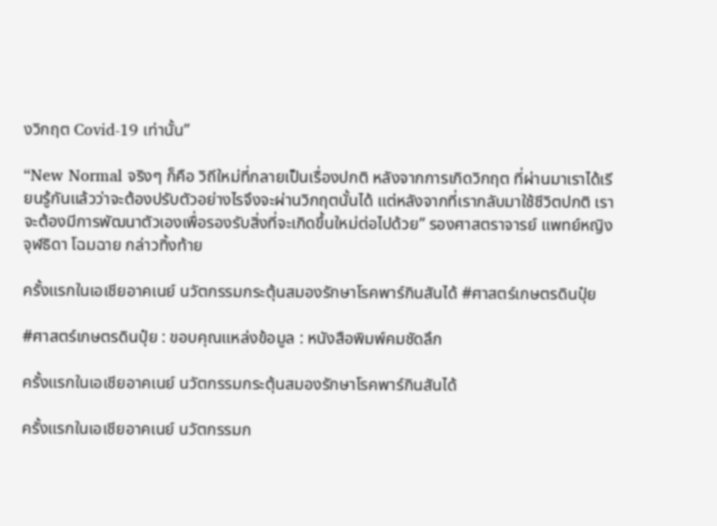งวิกฤต Covid-19 เท่านั้น”

“New Normal จริงๆ ก็คือ วิถีใหม่ที่กลายเป็นเรื่องปกติ หลังจากการเกิดวิกฤต ที่ผ่านมาเราได้เรียนรู้กันแล้วว่าจะต้องปรับตัวอย่างไรจึงจะผ่านวิกฤตนั้นได้ แต่หลังจากที่เรากลับมาใช้ชีวิตปกติ เราจะต้องมีการพัฒนาตัวเองเพื่อรองรับสิ่งที่จะเกิดขึ้นใหม่ต่อไปด้วย” รองศาสตราจารย์ แพทย์หญิงจุฬธิดา โฉมฉาย กล่าวทิ้งท้าย

ครั้งแรกในเอเชียอาคเนย์ นวัตกรรมกระตุ้นสมองรักษาโรคพาร์กินสันได้ #ศาสตร์เกษตรดินปุ๋ย

#ศาสตร์เกษตรดินปุ๋ย : ขอบคุณแหล่งข้อมูล : หนังสือพิมพ์คมชัดลึก

ครั้งแรกในเอเชียอาคเนย์ นวัตกรรมกระตุ้นสมองรักษาโรคพาร์กินสันได้

ครั้งแรกในเอเชียอาคเนย์ นวัตกรรมก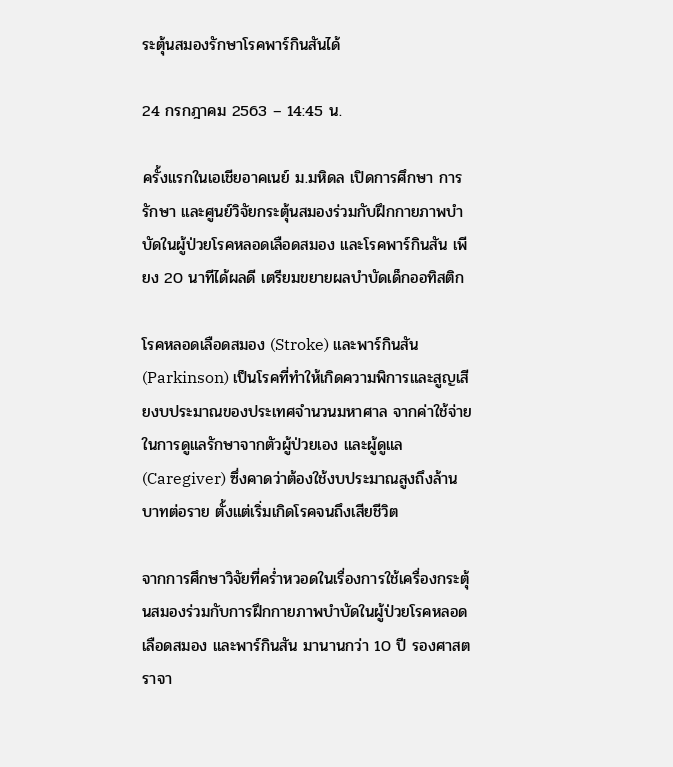ระตุ้นสมองรักษาโรคพาร์กินสันได้

24 กรกฎาคม 2563 – 14:45 น.

ครั้งแรกในเอเชียอาคเนย์ ม.มหิดล เปิดการศึกษา การรักษา และศูนย์วิจัยกระตุ้นสมองร่วมกับฝึกกายภาพบำบัดในผู้ป่วยโรคหลอดเลือดสมอง และโรคพาร์กินสัน เพียง 20 นาทีได้ผลดี เตรียมขยายผลบำบัดเด็กออทิสติก

โรคหลอดเลือดสมอง (Stroke) และพาร์กินสัน (Parkinson) เป็นโรคที่ทำให้เกิดความพิการและสูญเสียงบประมาณของประเทศจำนวนมหาศาล จากค่าใช้จ่ายในการดูแลรักษาจากตัวผู้ป่วยเอง และผู้ดูแล (Caregiver) ซึ่งคาดว่าต้องใช้งบประมาณสูงถึงล้านบาทต่อราย ตั้งแต่เริ่มเกิดโรคจนถึงเสียชีวิต

จากการศึกษาวิจัยที่คร่ำหวอดในเรื่องการใช้เครื่องกระตุ้นสมองร่วมกับการฝึกกายภาพบำบัดในผู้ป่วยโรคหลอดเลือดสมอง และพาร์กินสัน มานานกว่า 10 ปี รองศาสตราจา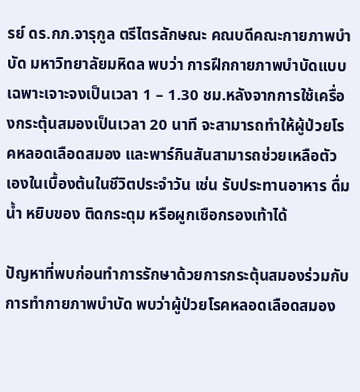รย์ ดร.กภ.จารุกูล ตรีไตรลักษณะ คณบดีคณะกายภาพบำบัด มหาวิทยาลัยมหิดล พบว่า การฝึกกายภาพบำบัดแบบเฉพาะเจาะจงเป็นเวลา 1 – 1.30 ชม.หลังจากการใช้เครื่องกระตุ้นสมองเป็นเวลา 20 นาที จะสามารถทำให้ผู้ป่วยโรคหลอดเลือดสมอง และพาร์กินสันสามารถช่วยเหลือตัวเองในเบื้องต้นในชีวิตประจำวัน เช่น รับประทานอาหาร ดื่มน้ำ หยิบของ ติดกระดุม หรือผูกเชือกรองเท้าได้

ปัญหาที่พบก่อนทำการรักษาด้วยการกระตุ้นสมองร่วมกับการทำกายภาพบำบัด พบว่าผู้ป่วยโรคหลอดเลือดสมอง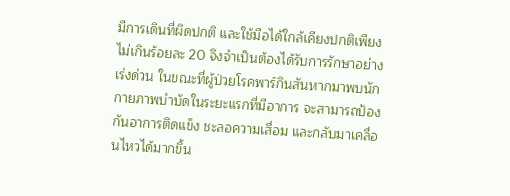มีการเดินที่ผิดปกติ และใช้มือได้ใกล้เคียงปกติเพียงไม่เกินร้อยละ 20 จึงจำเป็นต้องได้รับการรักษาอย่างเร่งด่วน ในขณะที่ผู้ป่วยโรคพาร์กินสันหากมาพบนักกายภาพบำบัดในระยะแรกที่มีอาการ จะสามารถป้องกันอาการติดแข็ง ชะลอความเสื่อม และกลับมาเคลื่อนไหวได้มากขึ้น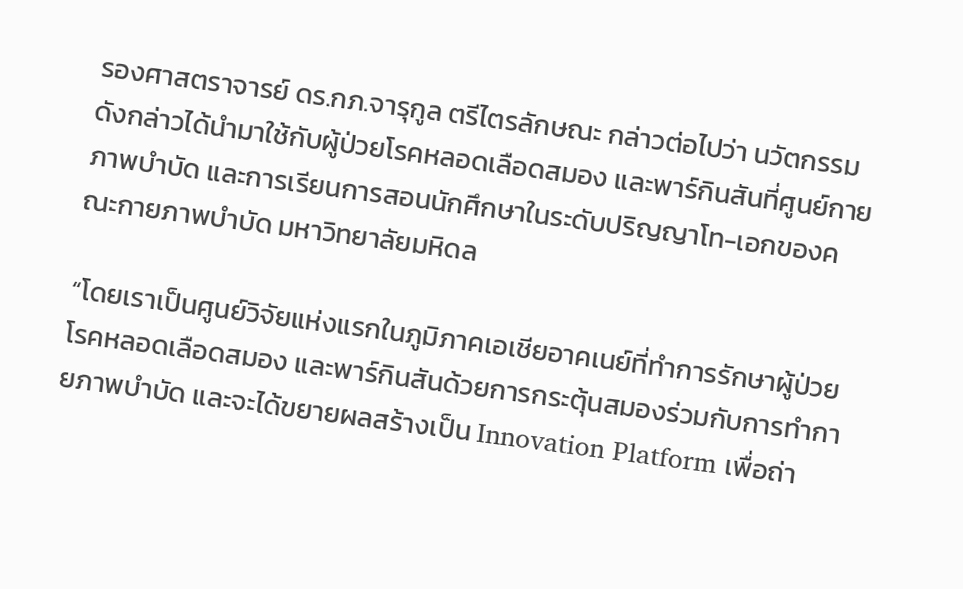รองศาสตราจารย์ ดร.กภ.จารุกูล ตรีไตรลักษณะ กล่าวต่อไปว่า นวัตกรรมดังกล่าวได้นำมาใช้กับผู้ป่วยโรคหลอดเลือดสมอง และพาร์กินสันที่ศูนย์กายภาพบำบัด และการเรียนการสอนนักศึกษาในระดับปริญญาโท-เอกของคณะกายภาพบำบัด มหาวิทยาลัยมหิดล

“โดยเราเป็นศูนย์วิจัยแห่งแรกในภูมิภาคเอเชียอาคเนย์ที่ทำการรักษาผู้ป่วยโรคหลอดเลือดสมอง และพาร์กินสันด้วยการกระตุ้นสมองร่วมกับการทำกายภาพบำบัด และจะได้ขยายผลสร้างเป็น Innovation Platform เพื่อถ่า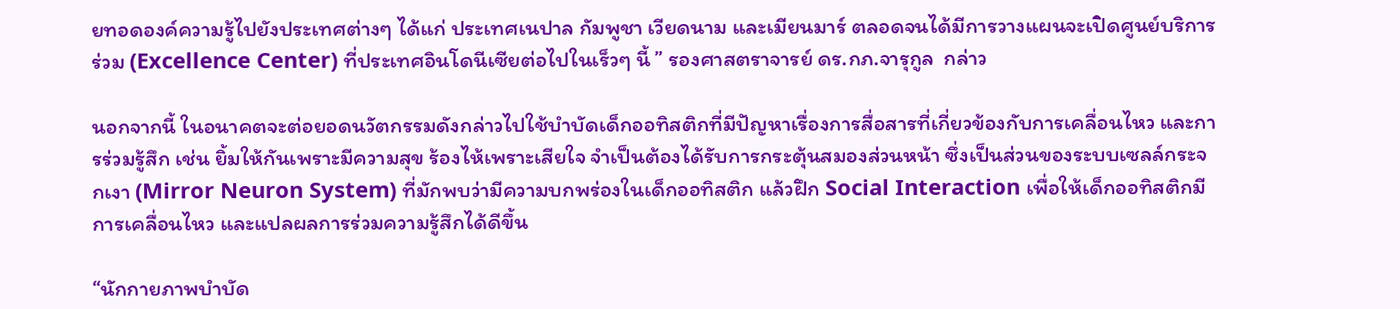ยทอดองค์ความรู้ไปยังประเทศต่างๆ ได้แก่ ประเทศเนปาล กัมพูชา เวียดนาม และเมียนมาร์ ตลอดจนได้มีการวางแผนจะเปิดศูนย์บริการร่วม (Excellence Center) ที่ประเทศอินโดนีเซียต่อไปในเร็วๆ นี้ ” รองศาสตราจารย์ ดร.กภ.จารุกูล  กล่าว

นอกจากนี้ ในอนาคตจะต่อยอดนวัตกรรมดังกล่าวไปใช้บำบัดเด็กออทิสติกที่มีปัญหาเรื่องการสื่อสารที่เกี่ยวข้องกับการเคลื่อนไหว และการร่วมรู้สึก เช่น ยิ้มให้กันเพราะมีความสุข ร้องไห้เพราะเสียใจ จำเป็นต้องได้รับการกระตุ้นสมองส่วนหน้า ซึ่งเป็นส่วนของระบบเซลล์กระจกเงา (Mirror Neuron System) ที่มักพบว่ามีความบกพร่องในเด็กออทิสติก แล้วฝึก Social Interaction เพื่อให้เด็กออทิสติกมีการเคลื่อนไหว และแปลผลการร่วมความรู้สึกได้ดีขึ้น

“นักกายภาพบำบัด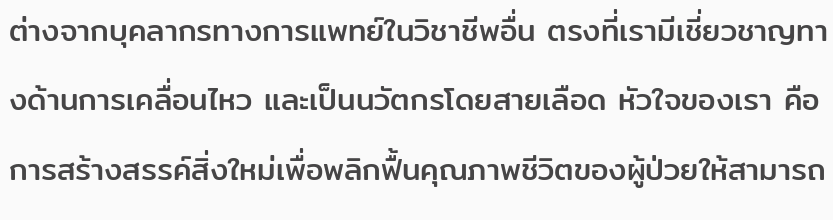ต่างจากบุคลากรทางการแพทย์ในวิชาชีพอื่น ตรงที่เรามีเชี่ยวชาญทางด้านการเคลื่อนไหว และเป็นนวัตกรโดยสายเลือด หัวใจของเรา คือ การสร้างสรรค์สิ่งใหม่เพื่อพลิกฟื้นคุณภาพชีวิตของผู้ป่วยให้สามารถ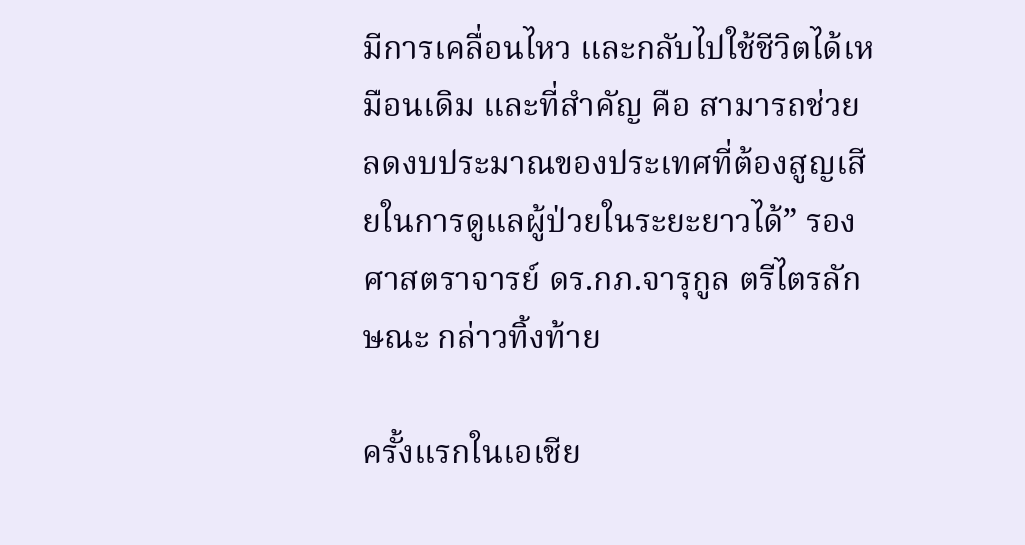มีการเคลื่อนไหว และกลับไปใช้ชีวิตได้เหมือนเดิม และที่สำคัญ คือ สามารถช่วยลดงบประมาณของประเทศที่ต้องสูญเสียในการดูแลผู้ป่วยในระยะยาวได้” รองศาสตราจารย์ ดร.กภ.จารุกูล ตรีไตรลักษณะ กล่าวทิ้งท้าย

ครั้งแรกในเอเชีย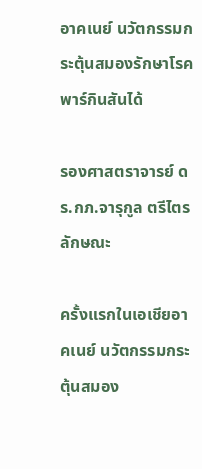อาคเนย์ นวัตกรรมกระตุ้นสมองรักษาโรคพาร์กินสันได้

รองศาสตราจารย์ ดร.กภ.จารุกูล ตรีไตรลักษณะ

ครั้งแรกในเอเชียอาคเนย์ นวัตกรรมกระตุ้นสมอง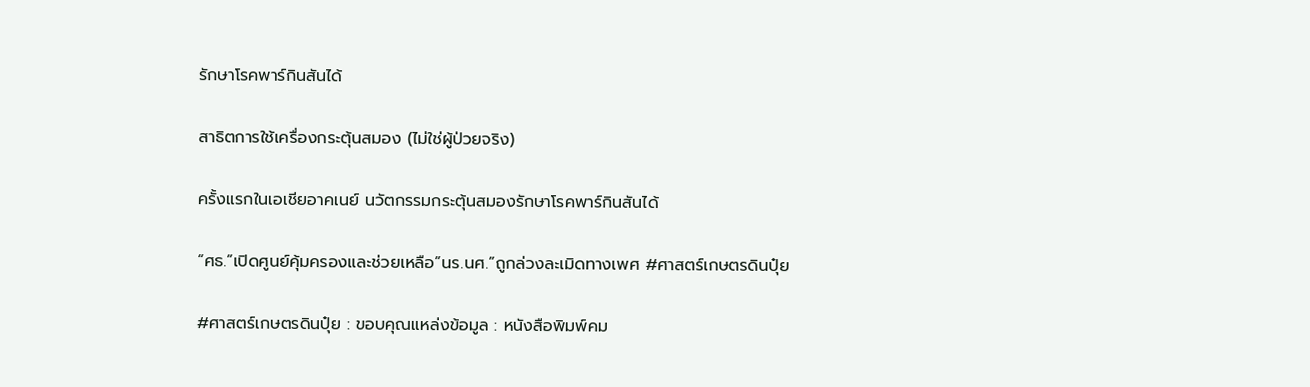รักษาโรคพาร์กินสันได้

สาธิตการใช้เครื่องกระตุ้นสมอง (ไม่ใช่ผู้ป่วยจริง)

ครั้งแรกในเอเชียอาคเนย์ นวัตกรรมกระตุ้นสมองรักษาโรคพาร์กินสันได้

“ศธ.”เปิดศูนย์คุ้มครองและช่วยเหลือ”นร.นศ.”ถูกล่วงละเมิดทางเพศ #ศาสตร์เกษตรดินปุ๋ย

#ศาสตร์เกษตรดินปุ๋ย : ขอบคุณแหล่งข้อมูล : หนังสือพิมพ์คม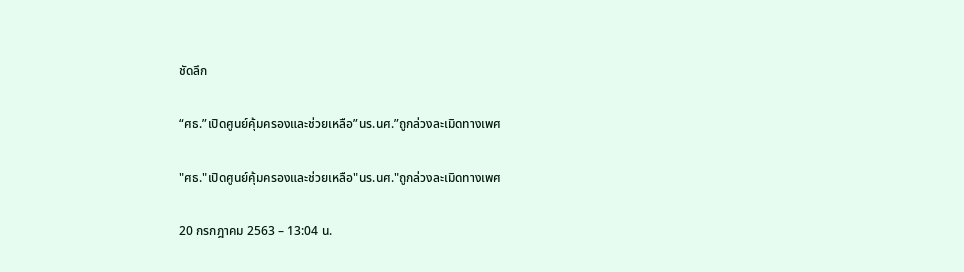ชัดลึก

“ศธ.”เปิดศูนย์คุ้มครองและช่วยเหลือ”นร.นศ.”ถูกล่วงละเมิดทางเพศ

"ศธ."เปิดศูนย์คุ้มครองและช่วยเหลือ"นร.นศ."ถูกล่วงละเมิดทางเพศ

20 กรกฎาคม 2563 – 13:04 น.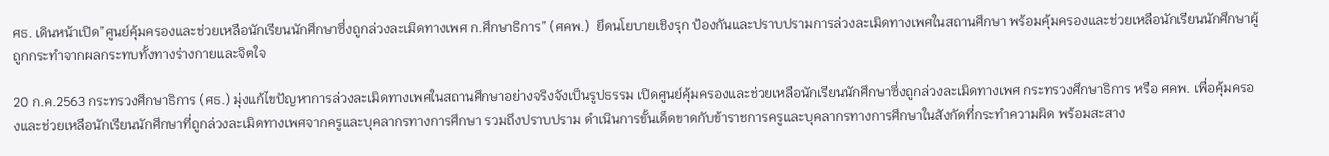ศธ. เดินหน้าเปิด”ศูนย์คุ้มครองและช่วยเหลือนักเรียนนักศึกษาซึ่งถูกล่วงละเมิดทางเพศ ก.ศึกษาธิการ” (ศคพ.)  ยึดนโยบายเชิงรุก ป้องกันและปราบปรามการล่วงละเมิดทางเพศในสถานศึกษา พร้อมคุ้มครองและช่วยเหลือนักเรียนนักศึกษาผู้ถูกกระทำจากผลกระทบทั้งทางร่างกายและจิตใจ

20 ก.ค.2563 กระทรวงศึกษาธิการ (ศธ.) มุ่งแก้ไขปัญหาการล่วงละเมิดทางเพศในสถานศึกษาอย่างจริงจังเป็นรูปธรรม เปิดศูนย์คุ้มครองและช่วยเหลือนักเรียนนักศึกษาซึ่งถูกล่วงละเมิดทางเพศ กระทรวงศึกษาธิการ หรือ ศคพ. เพื่อคุ้มครองและช่วยเหลือนักเรียนนักศึกษาที่ถูกล่วงละเมิดทางเพศจากครูและบุคลากรทางการศึกษา รวมถึงปราบปราม ดำเนินการขั้นเด็ดขาดกับข้าราชการครูและบุคลากรทางการศึกษาในสังกัดที่กระทำความผิด พร้อมสะสาง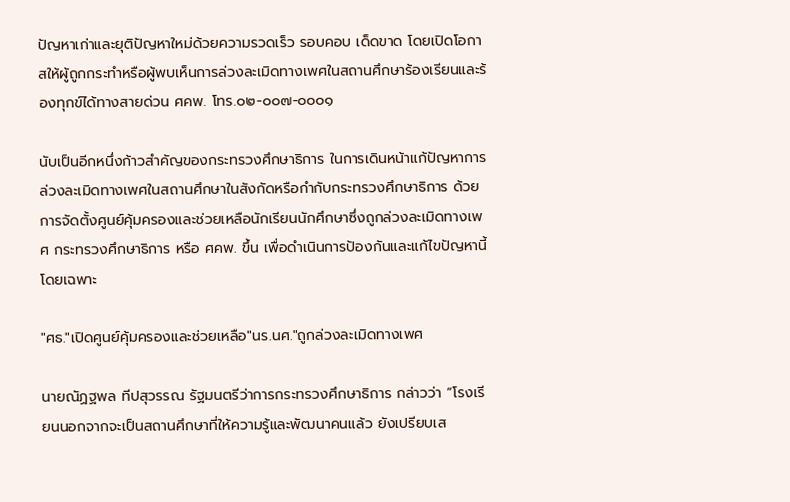ปัญหาเก่าและยุติปัญหาใหม่ด้วยความรวดเร็ว รอบคอบ เด็ดขาด โดยเปิดโอกาสให้ผู้ถูกกระทำหรือผู้พบเห็นการล่วงละเมิดทางเพศในสถานศึกษาร้องเรียนและร้องทุกข์ได้ทางสายด่วน ศคพ. โทร.๐๒-๐๐๗-๐๐๐๑

นับเป็นอีกหนึ่งก้าวสำคัญของกระทรวงศึกษาธิการ ในการเดินหน้าแก้ปัญหาการล่วงละเมิดทางเพศในสถานศึกษาในสังกัดหรือกำกับกระทรวงศึกษาธิการ ด้วยการจัดตั้งศูนย์คุ้มครองและช่วยเหลือนักเรียนนักศึกษาซึ่งถูกล่วงละเมิดทางเพศ กระทรวงศึกษาธิการ หรือ ศคพ. ขึ้น เพื่อดำเนินการป้องกันและแก้ไขปัญหานี้โดยเฉพาะ

"ศธ."เปิดศูนย์คุ้มครองและช่วยเหลือ"นร.นศ."ถูกล่วงละเมิดทางเพศ

นายณัฏฐพล ทีปสุวรรณ รัฐมนตรีว่าการกระทรวงศึกษาธิการ กล่าวว่า “โรงเรียนนอกจากจะเป็นสถานศึกษาที่ให้ความรู้และพัฒนาคนแล้ว ยังเปรียบเส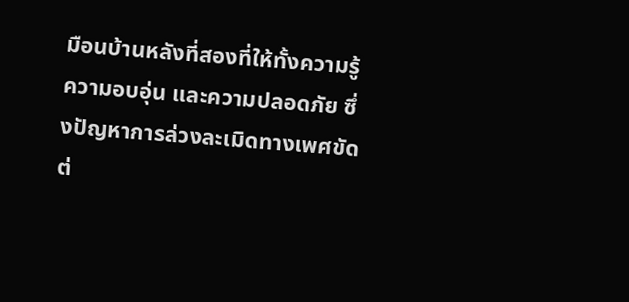มือนบ้านหลังที่สองที่ให้ทั้งความรู้ ความอบอุ่น และความปลอดภัย ซึ่งปัญหาการล่วงละเมิดทางเพศขัดต่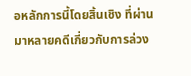อหลักการนี้โดยสิ้นเชิง ที่ผ่านมาหลายคดีเกี่ยวกับการล่วง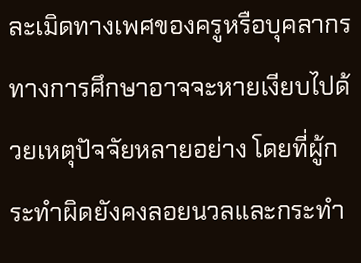ละเมิดทางเพศของครูหรือบุคลากรทางการศึกษาอาจจะหายเงียบไปด้วยเหตุปัจจัยหลายอย่าง โดยที่ผู้กระทำผิดยังคงลอยนวลและกระทำ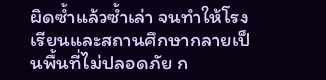ผิดซ้ำแล้วซ้ำเล่า จนทำให้โรงเรียนและสถานศึกษากลายเป็นพื้นที่ไม่ปลอดภัย ก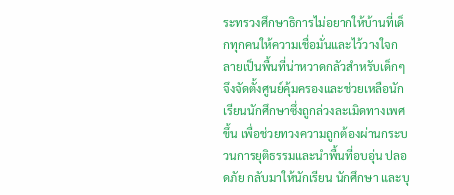ระทรวงศึกษาธิการไม่อยากให้บ้านที่เด็กทุกคนให้ความเชื่อมั่นและไว้วางใจกลายเป็นพื้นที่น่าหวาดกลัวสำหรับเด็กๆ จึงจัดตั้งศูนย์คุ้มครองและช่วยเหลือนักเรียนนักศึกษาซึ่งถูกล่วงละเมิดทางเพศขึ้น เพื่อช่วยทวงความถูกต้องผ่านกระบวนการยุติธรรมและนำพื้นที่อบอุ่น ปลอดภัย กลับมาให้นักเรียน นักศึกษา และบุ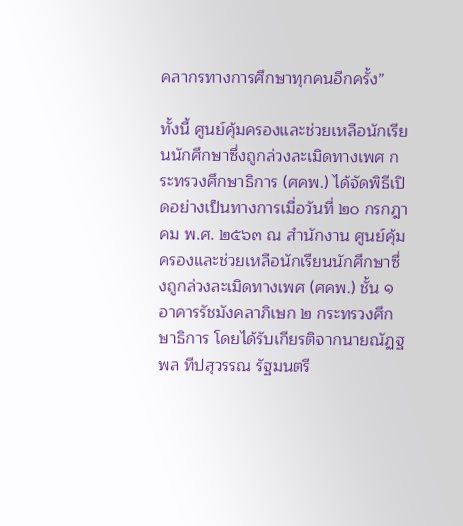คลากรทางการศึกษาทุกคนอีกครั้ง”

ทั้งนี้ ศูนย์คุ้มครองและช่วยเหลือนักเรียนนักศึกษาซึ่งถูกล่วงละเมิดทางเพศ กระทรวงศึกษาธิการ (ศคพ.) ได้จัดพิธีเปิดอย่างเป็นทางการเมื่อวันที่ ๒๐ กรกฎาคม พ.ศ. ๒๕๖๓ ณ สำนักงาน ศูนย์คุ้มครองและช่วยเหลือนักเรียนนักศึกษาซึ่งถูกล่วงละเมิดทางเพศ (ศคพ.) ชั้น ๑ อาคารรัชมังคลาภิเษก ๒ กระทรวงศึกษาธิการ โดยได้รับเกียรติจากนายณัฏฐพล ทีปสุวรรณ รัฐมนตรี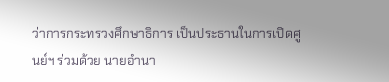ว่าการกระทรวงศึกษาธิการ เป็นประธานในการเปิดศูนย์ฯ ร่วมด้วย นายอำนา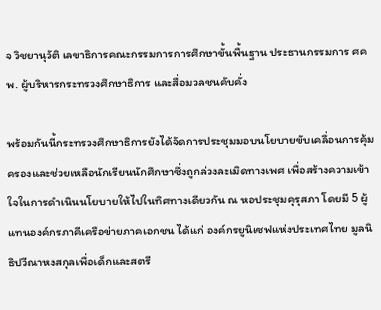จ วิชยานุวัติ เลขาธิการคณะกรรมการการศึกษาขั้นพื้นฐาน ประธานกรรมการ ศคพ. ผู้บริหารกระทรวงศึกษาธิการ และสื่อมวลชนคับคั่ง

พร้อมกันนี้กระทรวงศึกษาธิการยังได้จัดการประชุมมอบนโยบายขับเคลื่อนการคุ้มครองและช่วยเหลือนักเรียนนักศึกษาซึ่งถูกล่วงละเมิดทางเพศ เพื่อสร้างความเข้าใจในการดำเนินนโยบายให้ไปในทิศทางเดียวกัน ณ หอประชุมคุรุสภา โดยมี 5 ผู้แทนองค์กรภาคีเครือข่ายภาคเอกชน ได้แก่ องค์กรยูนิเซฟแห่งประเทศไทย มูลนิธิปวีณาหงสกุลเพื่อเด็กและสตรี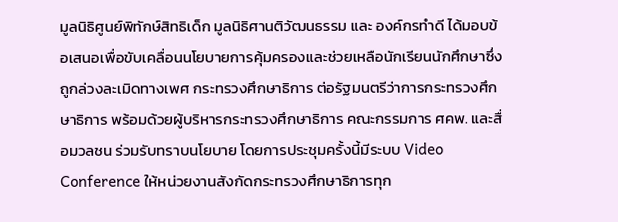มูลนิธิศูนย์พิทักษ์สิทธิเด็ก มูลนิธิศานติวัฒนธรรม และ องค์กรทำดี ได้มอบข้อเสนอเพื่อขับเคลื่อนนโยบายการคุ้มครองและช่วยเหลือนักเรียนนักศึกษาซึ่งถูกล่วงละเมิดทางเพศ กระทรวงศึกษาธิการ ต่อรัฐมนตรีว่าการกระทรวงศึกษาธิการ พร้อมด้วยผู้บริหารกระทรวงศึกษาธิการ คณะกรรมการ ศคพ. และสื่อมวลชน ร่วมรับทราบนโยบาย โดยการประชุมครั้งนี้มีระบบ Video Conference ให้หน่วยงานสังกัดกระทรวงศึกษาธิการทุก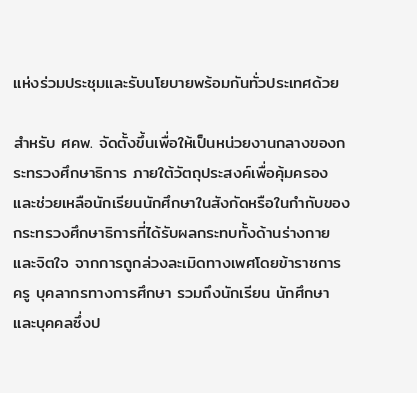แห่งร่วมประชุมและรับนโยบายพร้อมกันทั่วประเทศด้วย

สำหรับ ศคพ. จัดตั้งขึ้นเพื่อให้เป็นหน่วยงานกลางของกระทรวงศึกษาธิการ ภายใต้วัตถุประสงค์เพื่อคุ้มครองและช่วยเหลือนักเรียนนักศึกษาในสังกัดหรือในกำกับของกระทรวงศึกษาธิการที่ได้รับผลกระทบทั้งด้านร่างกายและจิตใจ จากการถูกล่วงละเมิดทางเพศโดยข้าราชการครู บุคลากรทางการศึกษา รวมถึงนักเรียน นักศึกษา และบุคคลซึ่งป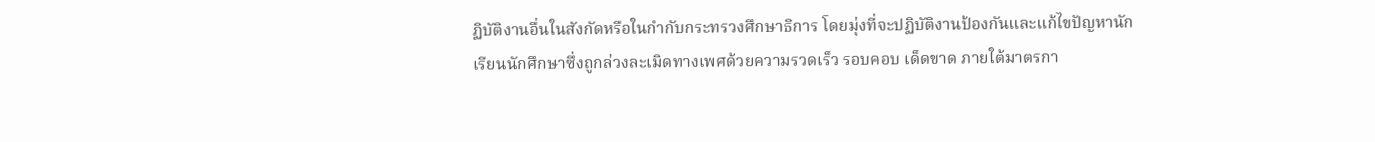ฏิบัติงานอื่นในสังกัดหรือในกำกับกระทรวงศึกษาธิการ โดยมุ่งที่จะปฏิบัติงานป้องกันและแก้ไขปัญหานักเรียนนักศึกษาซึ่งถูกล่วงละเมิดทางเพศด้วยความรวดเร็ว รอบคอบ เด็ดขาด ภายใต้มาตรกา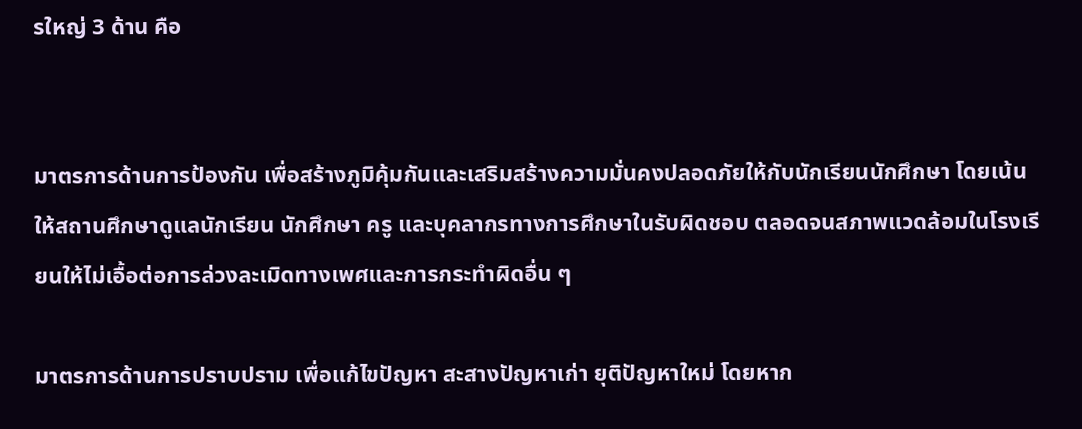รใหญ่ 3 ด้าน คือ


มาตรการด้านการป้องกัน เพื่อสร้างภูมิคุ้มกันและเสริมสร้างความมั่นคงปลอดภัยให้กับนักเรียนนักศึกษา โดยเน้นให้สถานศึกษาดูแลนักเรียน นักศึกษา ครู และบุคลากรทางการศึกษาในรับผิดชอบ ตลอดจนสภาพแวดล้อมในโรงเรียนให้ไม่เอื้อต่อการล่วงละเมิดทางเพศและการกระทำผิดอื่น ๆ

มาตรการด้านการปราบปราม เพื่อแก้ไขปัญหา สะสางปัญหาเก่า ยุติปัญหาใหม่ โดยหาก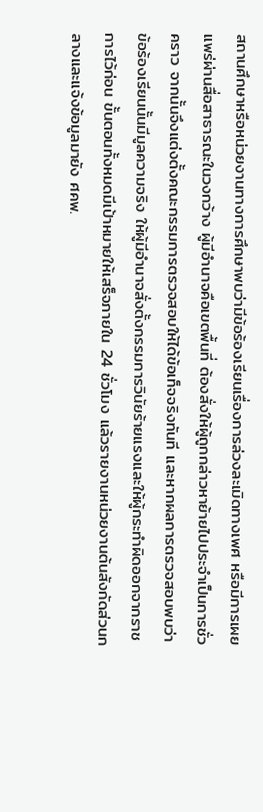สถานศึกษาหรือหน่วยงานทางการศึกษาพบว่ามีข้อร้องเรียนเรื่องการล่วงละเมิดทางเพศ หรือมีการเผยแพร่ผ่านสื่อสาธารณะในวงกว้าง ผู้มีอำนาจคือเขตพื้นที่ ต้องสั่งให้ผู้ถูกกล่าวหาย้ายไปประจำเป็นการชั่วคราว จากนั้นจึงแต่งตั้งคณะกรรมการตรวจสอบให้ได้ข้อเท็จจริงทันที และหากผลการตรวจสอบพบว่าข้อร้องเรียนนั้นมีมูลความจริง ให้ผู้มีอำนาจสั่งตั้งกรรมการวินัยร้ายแรงและให้ผู้กระทำผิดออกจากราชการไว้ก่อน ขั้นตอนทั้งหมดมีเป้าหมายให้เสร็จภายใน 24 ชั่วโมง แล้วรายงานหน่วยงานต้นสังกัดส่วนกลางและแจ้งข้อมูลมายัง ศคพ.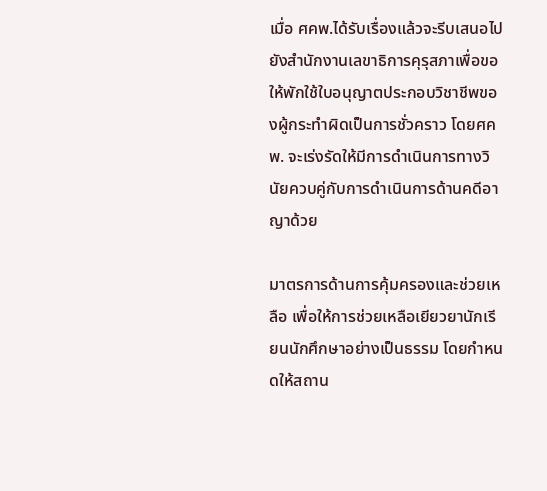เมื่อ ศคพ.ได้รับเรื่องแล้วจะรีบเสนอไปยังสำนักงานเลขาธิการคุรุสภาเพื่อขอให้พักใช้ใบอนุญาตประกอบวิชาชีพของผู้กระทำผิดเป็นการชั่วคราว โดยศคพ. จะเร่งรัดให้มีการดำเนินการทางวินัยควบคู่กับการดำเนินการด้านคดีอาญาด้วย

มาตรการด้านการคุ้มครองและช่วยเหลือ เพื่อให้การช่วยเหลือเยียวยานักเรียนนักศึกษาอย่างเป็นธรรม โดยกำหนดให้สถาน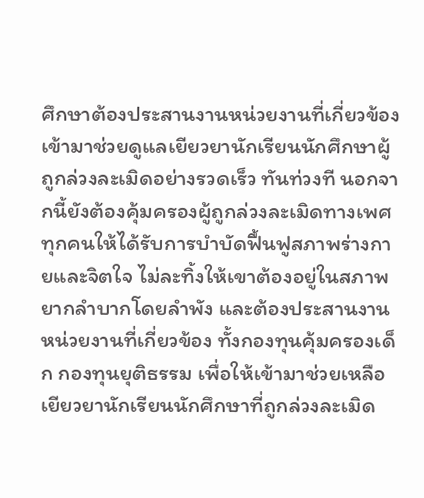ศึกษาต้องประสานงานหน่วยงานที่เกี่ยวข้องเข้ามาช่วยดูแลเยียวยานักเรียนนักศึกษาผู้ถูกล่วงละเมิดอย่างรวดเร็ว ทันท่วงที นอกจากนี้ยังต้องคุ้มครองผู้ถูกล่วงละเมิดทางเพศทุกคนให้ได้รับการบำบัดฟื้นฟูสภาพร่างกายและจิตใจ ไม่ละทิ้งให้เขาต้องอยู่ในสภาพยากลำบากโดยลำพัง และต้องประสานงานหน่วยงานที่เกี่ยวข้อง ทั้งกองทุนคุ้มครองเด็ก กองทุนยุติธรรม เพื่อให้เข้ามาช่วยเหลือเยียวยานักเรียนนักศึกษาที่ถูกล่วงละเมิด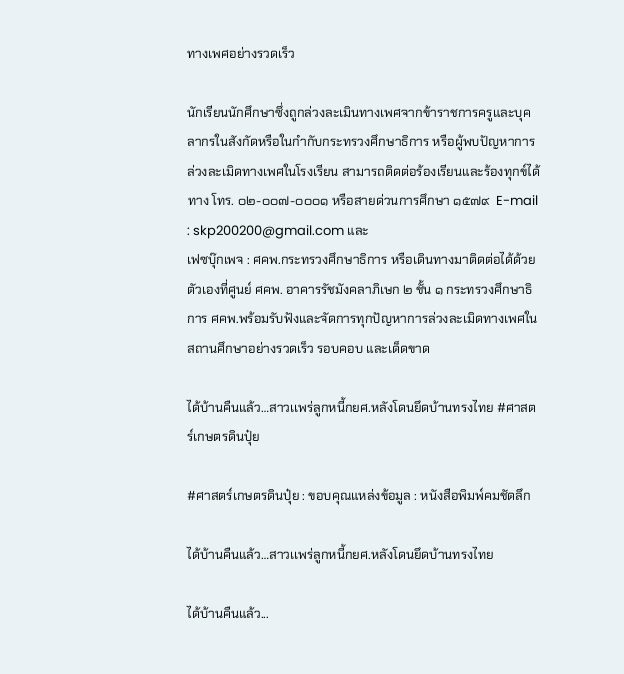ทางเพศอย่างรวดเร็ว

นักเรียนนักศึกษาซึ่งถูกล่วงละเมินทางเพศจากข้าราชการครูและบุคลากรในสังกัดหรือในกำกับกระทรวงศึกษาธิการ หรือผู้พบปัญหาการล่วงละเมิดทางเพศในโรงเรียน สามารถติดต่อร้องเรียนและร้องทุกข์ได้ทาง โทร. ๐๒-๐๐๗-๐๐๐๑ หรือสายด่วนการศึกษา ๑๕๗๙  E-mail : skp200200@gmail.com และ
เฟซบุ๊กเพจ : ศคพ.กระทรวงศึกษาธิการ หรือเดินทางมาติดต่อได้ด้วยตัวเองที่ศูนย์ ศคพ. อาคารรัชมังคลาภิเษก ๒ ชั้น ๑ กระทรวงศึกษาธิการ ศคพ.พร้อมรับฟังและจัดการทุกปัญหาการล่วงละเมิดทางเพศในสถานศึกษาอย่างรวดเร็ว รอบคอบ และเด็ดขาด

ได้บ้านคืนแล้ว…สาวเเพร่ลูกหนี้กยศ.หลังโดนยึดบ้านทรงไทย #ศาสตร์เกษตรดินปุ๋ย

#ศาสตร์เกษตรดินปุ๋ย : ขอบคุณแหล่งข้อมูล : หนังสือพิมพ์คมชัดลึก

ได้บ้านคืนแล้ว…สาวเเพร่ลูกหนี้กยศ.หลังโดนยึดบ้านทรงไทย

ได้บ้านคืนแล้ว...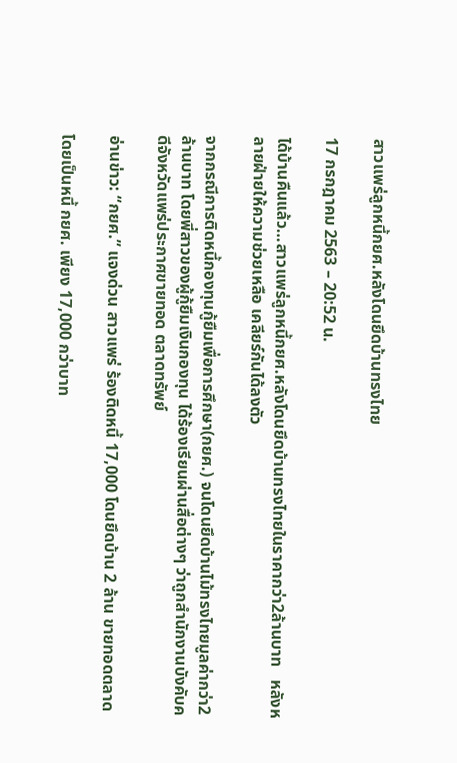สาวเเพร่ลูกหนี้กยศ.หลังโดนยึดบ้านทรงไทย

17 กรกฎาคม 2563 – 20:52 น.

ได้บ้านคืนแล้ว…สาวเเพร่ลูกหนี้กยศ.หลังโดนยึดบ้านทรงไทยในราคากว่า2ล้านบาท   หลังหลายฝ่ายให้ความช่วยเหลือ เคลียร์กันได้ลงตัว

จากกรณีการติดหนี้กองทุนกู้ยืมเพื่อการศึกษา(กยศ.) จนโดนยึดบ้านไม้ทรงไทยมูลค่ากว่า2ล้านบาท โดยพี่สาวของผู้กู้ยืมเงินกองทุน ได้ร้องเรียนผ่านสื่อต่างๆ ว่าถูกสำนักงานบังคับคดีจังหวัดแพร่ประกาศขายทอด ตลาดทรัพย์

อ่านข่าว: “กยศ.” แจงด่วน สาวแพร่ ร้องติดหนี้ 17,000 โดนยึดบ้าน 2 ล้าน ขายทอดตลาด

โดยเป็นหนี้ กยศ. เพียง 17,000 กว่าบาท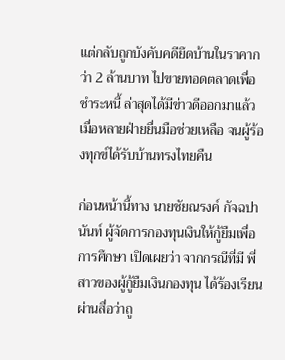แต่กลับถูกบังคับคดียึดบ้านในราคากว่า 2 ล้านบาท ไปขายทอดตลาดเพื่อชำระหนี้ ล่าสุดได้มีข่าวดีออกมาเเล้ว เมื่อหลายฝ่ายยื่นมือช่วยเหลือ จนผู้ร้องทุกข์ได้รับบ้านทรงไทยคืน

ก่อนหน้านี้ทาง นายชัยณรงค์ กัจฉปานันท์ ผู้จัดการกองทุนเงินให้กู้ยืมเพื่อการศึกษา เปิดเผยว่า จากกรณีที่มี พี่สาวของผู้กู้ยืมเงินกองทุน ได้ร้องเรียนผ่านสื่อว่าถู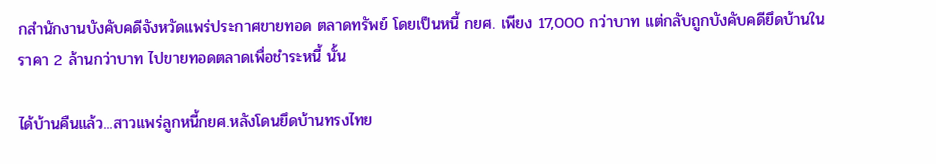กสำนักงานบังคับคดีจังหวัดแพร่ประกาศขายทอด ตลาดทรัพย์ โดยเป็นหนี้ กยศ. เพียง 17,000 กว่าบาท แต่กลับถูกบังคับคดียึดบ้านในราคา 2 ล้านกว่าบาท ไปขายทอดตลาดเพื่อชำระหนี้ นั้น

ได้บ้านคืนแล้ว...สาวเเพร่ลูกหนี้กยศ.หลังโดนยึดบ้านทรงไทย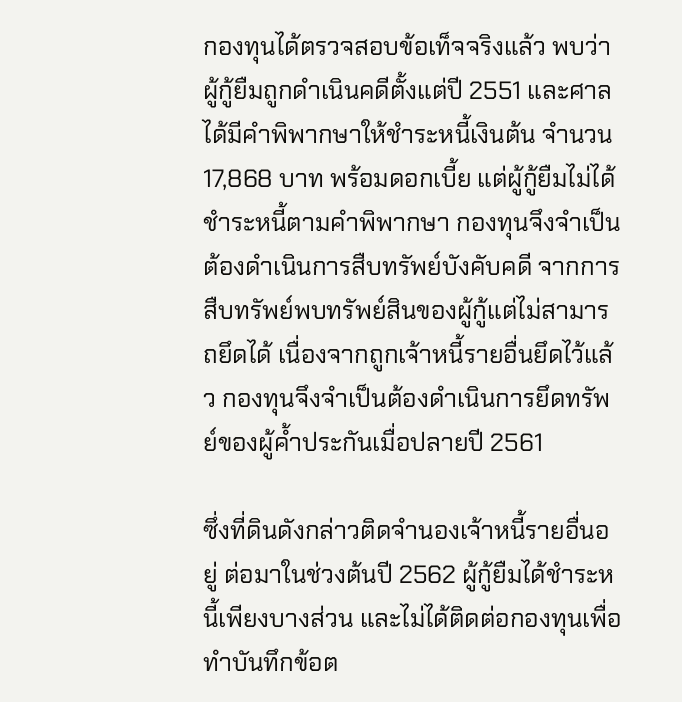กองทุนได้ตรวจสอบข้อเท็จจริงแล้ว พบว่าผู้กู้ยืมถูกดำเนินคดีตั้งแต่ปี 2551 และศาลได้มีคำพิพากษาให้ชำระหนี้เงินต้น จำนวน 17,868 บาท พร้อมดอกเบี้ย แต่ผู้กู้ยืมไม่ได้ชำระหนี้ตามคำพิพากษา กองทุนจึงจำเป็นต้องดำเนินการสืบทรัพย์บังคับคดี จากการสืบทรัพย์พบทรัพย์สินของผู้กู้แต่ไม่สามารถยึดได้ เนื่องจากถูกเจ้าหนี้รายอื่นยึดไว้แล้ว กองทุนจึงจำเป็นต้องดำเนินการยึดทรัพย์ของผู้ค้ำประกันเมื่อปลายปี 2561

ซึ่งที่ดินดังกล่าวติดจำนองเจ้าหนี้รายอื่นอยู่ ต่อมาในช่วงต้นปี 2562 ผู้กู้ยืมได้ชำระหนี้เพียงบางส่วน และไม่ได้ติดต่อกองทุนเพื่อทำบันทึกข้อต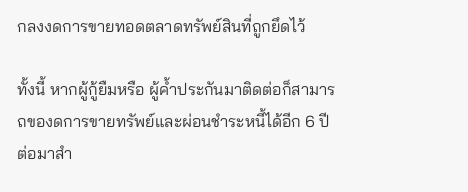กลงงดการขายทอดตลาดทรัพย์สินที่ถูกยึดไว้

ทั้งนี้ หากผู้กู้ยืมหรือ ผู้ค้ำประกันมาติดต่อก็สามารถของดการขายทรัพย์และผ่อนชำระหนี้ได้อีก 6 ปี ต่อมาสำ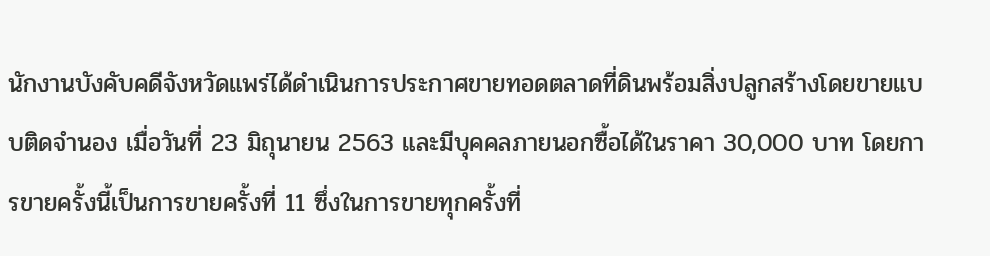นักงานบังคับคดีจังหวัดแพร่ได้ดำเนินการประกาศขายทอดตลาดที่ดินพร้อมสิ่งปลูกสร้างโดยขายแบบติดจำนอง เมื่อวันที่ 23 มิถุนายน 2563 และมีบุคคลภายนอกซื้อได้ในราคา 30,000 บาท โดยการขายครั้งนี้เป็นการขายครั้งที่ 11 ซึ่งในการขายทุกครั้งที่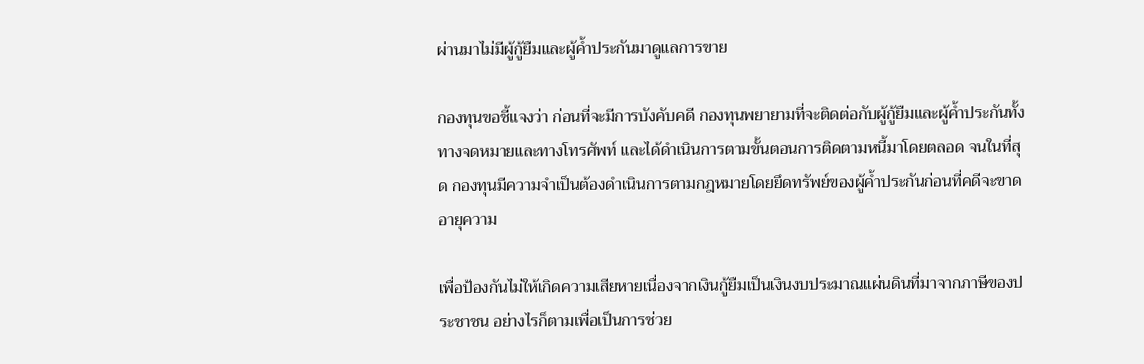ผ่านมาไม่มีผู้กู้ยืมและผู้ค้ำประกันมาดูแลการขาย

กองทุนขอชี้แจงว่า ก่อนที่จะมีการบังคับคดี กองทุนพยายามที่จะติดต่อกับผู้กู้ยืมและผู้ค้ำประกันทั้งทางจดหมายและทางโทรศัพท์ และได้ดำเนินการตามขั้นตอนการติดตามหนี้มาโดยตลอด จนในที่สุด กองทุนมีความจำเป็นต้องดำเนินการตามกฎหมายโดยยึดทรัพย์ของผู้ค้ำประกันก่อนที่คดีจะขาดอายุความ

เพื่อป้องกันไม่ให้เกิดความเสียหายเนื่องจากเงินกู้ยืมเป็นเงินงบประมาณแผ่นดินที่มาจากภาษีของประชาชน อย่างไรก็ตามเพื่อเป็นการช่วย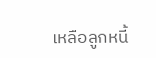เหลือลูกหนี้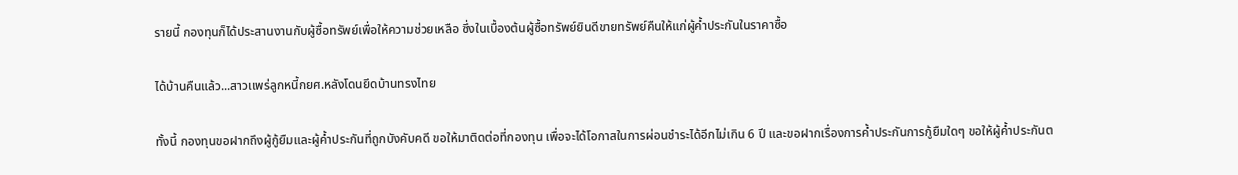รายนี้ กองทุนก็ได้ประสานงานกับผู้ซื้อทรัพย์เพื่อให้ความช่วยเหลือ ซึ่งในเบื้องต้นผู้ซื้อทรัพย์ยินดีขายทรัพย์คืนให้แก่ผู้ค้ำประกันในราคาซื้อ

ได้บ้านคืนแล้ว...สาวเเพร่ลูกหนี้กยศ.หลังโดนยึดบ้านทรงไทย

ทั้งนี้ กองทุนขอฝากถึงผู้กู้ยืมและผู้ค้ำประกันที่ถูกบังคับคดี ขอให้มาติดต่อที่กองทุน เพื่อจะได้โอกาสในการผ่อนชำระได้อีกไม่เกิน 6 ปี และขอฝากเรื่องการค้ำประกันการกู้ยืมใดๆ ขอให้ผู้ค้ำประกันต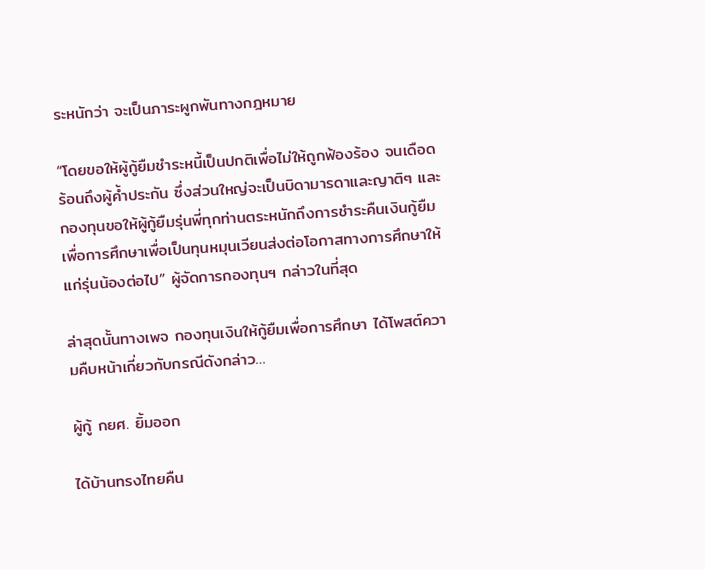ระหนักว่า จะเป็นภาระผูกพันทางกฎหมาย

“โดยขอให้ผู้กู้ยืมชำระหนี้เป็นปกติเพื่อไม่ให้ถูกฟ้องร้อง จนเดือดร้อนถึงผู้ค้ำประกัน ซึ่งส่วนใหญ่จะเป็นบิดามารดาและญาติๆ และกองทุนขอให้ผู้กู้ยืมรุ่นพี่ทุกท่านตระหนักถึงการชำระคืนเงินกู้ยืมเพื่อการศึกษาเพื่อเป็นทุนหมุนเวียนส่งต่อโอกาสทางการศึกษาให้แก่รุ่นน้องต่อไป” ผู้จัดการกองทุนฯ กล่าวในที่สุด

ล่าสุดนั้นทางเพจ กองทุนเงินให้กู้ยืมเพื่อการศึกษา ได้โพสต์ความคืบหน้าเกี่ยวกับกรณีดังกล่าว…

ผู้กู้ กยศ. ยิ้มออก

ได้บ้านทรงไทยคืน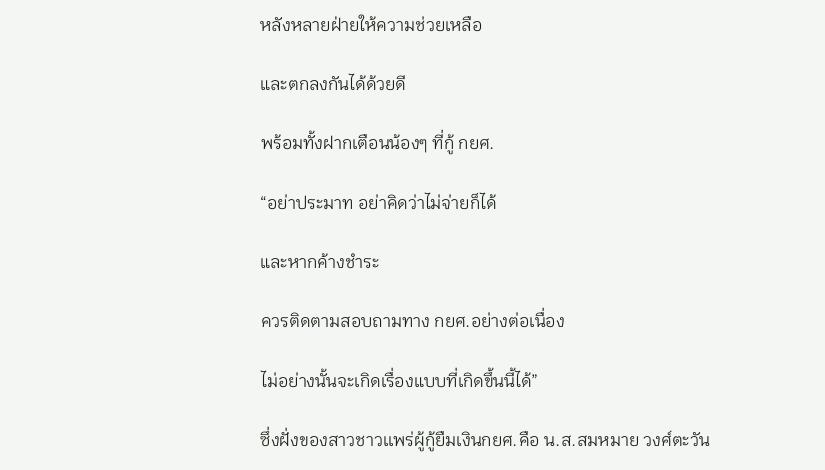หลังหลายฝ่ายให้ความช่วยเหลือ

และตกลงกันได้ด้วยดี

พร้อมทั้งฝากเตือนน้องๆ ที่กู้ กยศ.

“อย่าประมาท อย่าคิดว่าไม่จ่ายก็ได้

และหากค้างชำระ

ควรติดตามสอบถามทาง กยศ.อย่างต่อเนื่อง

ไม่อย่างนั้นจะเกิดเรื่องแบบที่เกิดขึ้นนี้ได้”

ซึ่งฝั่งของสาวชาวเเพร่ผู้กู้ยืมเงินกยศ.คือ น.ส.สมหมาย วงศ์ตะวัน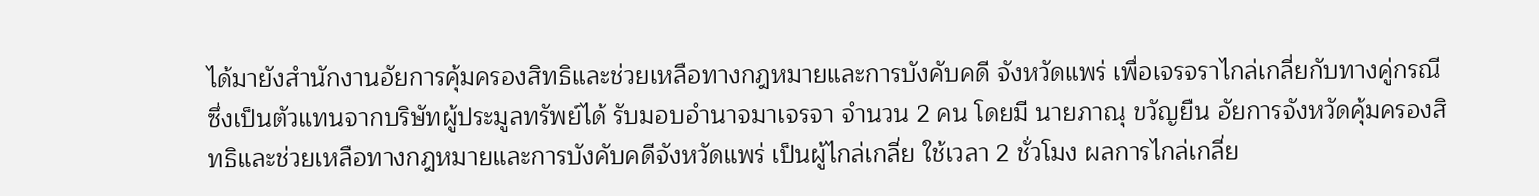ได้มายังสำนักงานอัยการคุ้มครองสิทธิและช่วยเหลือทางกฎหมายและการบังคับคดี จังหวัดแพร่ เพื่อเจรจราไกล่เกลี่ยกับทางคู่กรณี ซึ่งเป็นตัวแทนจากบริษัทผู้ประมูลทรัพย์ได้ รับมอบอำนาจมาเจรจา จำนวน 2 คน โดยมี นายภาณุ ขวัญยืน อัยการจังหวัดคุ้มครองสิทธิและช่วยเหลือทางกฎหมายและการบังคับคดีจังหวัดแพร่ เป็นผู้ไกล่เกลี่ย ใช้เวลา 2 ชั่วโมง ผลการไกล่เกลี่ย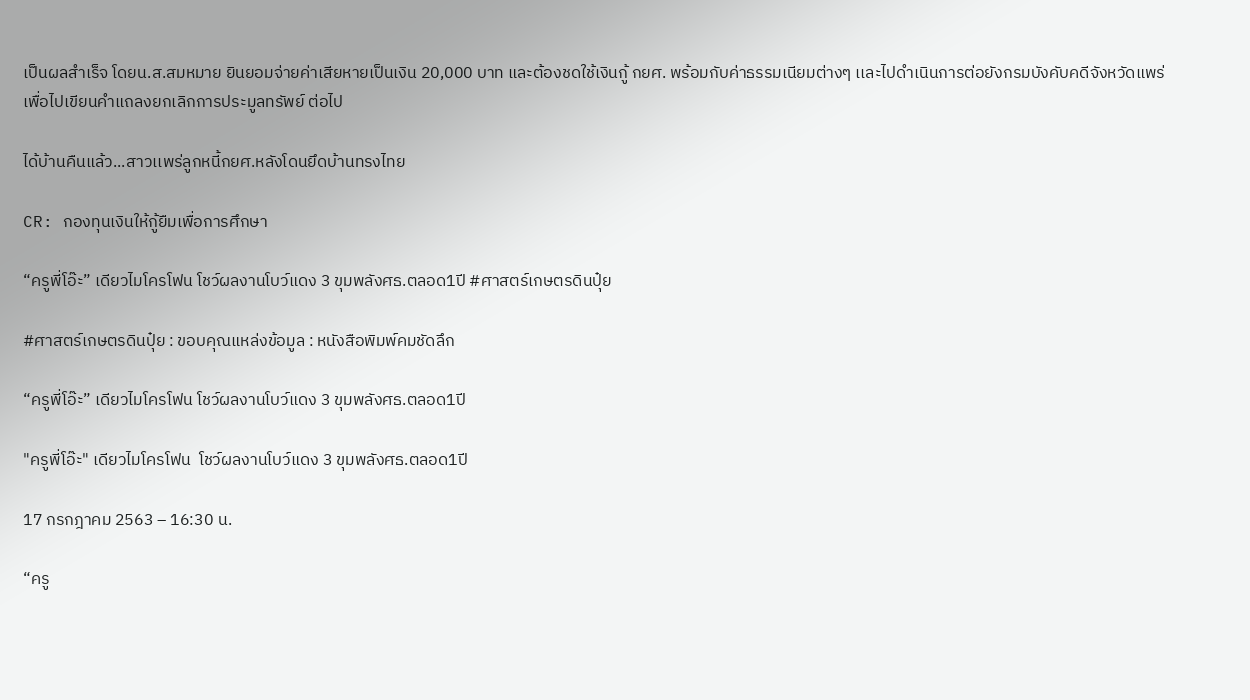เป็นผลสำเร็จ โดยน.ส.สมหมาย ยินยอมจ่ายค่าเสียหายเป็นเงิน 20,000 บาท และต้องชดใช้เงินกู้ กยศ. พร้อมกับค่าธรรมเนียมต่างๆ เเละไปดำเนินการต่อยังกรมบังคับคดีจังหวัดแพร่ เพื่อไปเขียนคำแถลงยกเลิกการประมูลทรัพย์ ต่อไป

ได้บ้านคืนแล้ว...สาวเเพร่ลูกหนี้กยศ.หลังโดนยึดบ้านทรงไทย

CR: กองทุนเงินให้กู้ยืมเพื่อการศึกษา

“ครูพี่โอ๊ะ” เดียวไมโครโฟน โชว์ผลงานโบว์แดง 3 ขุมพลังศธ.ตลอด1ปี #ศาสตร์เกษตรดินปุ๋ย

#ศาสตร์เกษตรดินปุ๋ย : ขอบคุณแหล่งข้อมูล : หนังสือพิมพ์คมชัดลึก

“ครูพี่โอ๊ะ” เดียวไมโครโฟน โชว์ผลงานโบว์แดง 3 ขุมพลังศธ.ตลอด1ปี

"ครูพี่โอ๊ะ" เดียวไมโครโฟน  โชว์ผลงานโบว์แดง 3 ขุมพลังศธ.ตลอด1ปี

17 กรกฎาคม 2563 – 16:30 น.

“ครู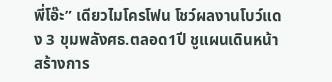พี่โอ๊ะ” เดียวไมโครโฟน โชว์ผลงานโบว์แดง 3 ขุมพลังศธ.ตลอด1ปี ชูแผนเดินหน้าสร้างการ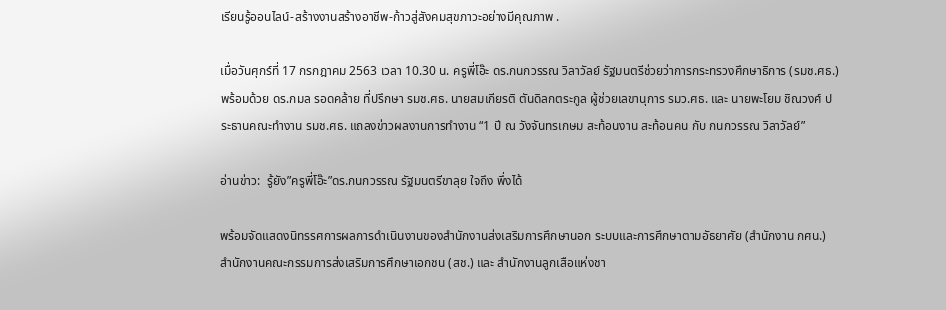เรียนรู้ออนไลน์-สร้างงานสร้างอาชีพ-ก้าวสู่สังคมสุขภาวะอย่างมีคุณภาพ .

เมื่อวันศุกร์ที่ 17 กรกฎาคม 2563 เวลา 10.30 น. ครูพี่โอ๊ะ ดร.กนกวรรณ วิลาวัลย์ รัฐมนตรีช่วยว่าการกระทรวงศึกษาธิการ (รมช.ศธ.) พร้อมด้วย ดร.กมล รอดคล้าย ที่ปรึกษา รมช.ศธ. นายสมเกียรติ ตันดิลกตระกูล ผู้ช่วยเลขานุการ รมว.ศธ. และ นายพะโยม ชิณวงศ์ ประธานคณะทํางาน รมช.ศธ. แถลงข่าวผลงานการทํางาน “1 ปี ณ วังจันทรเกษม สะท้อนงาน สะท้อนคน กับ กนกวรรณ วิลาวัลย์”

อ่านข่าว:  รู้ยัง”ครูพี่โอ๊ะ”ดร.กนกวรรณ รัฐมนตรีขาลุย ใจถึง พึ่งได้

พร้อมจัดแสดงนิทรรศการผลการดําเนินงานของสํานักงานส่งเสริมการศึกษานอก ระบบและการศึกษาตามอัธยาศัย (สํานักงาน กศน.) สํานักงานคณะกรรมการส่งเสริมการศึกษาเอกชน (สช.) และ สํานักงานลูกเสือแห่งชา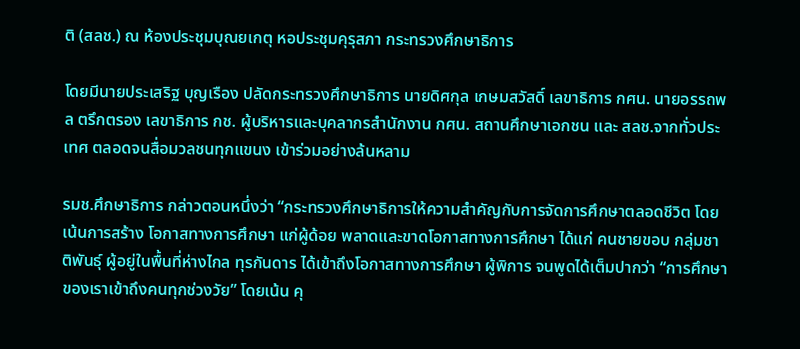ติ (สลช.) ณ ห้องประชุมบุณยเกตุ หอประชุมคุรุสภา กระทรวงศึกษาธิการ

โดยมีนายประเสริฐ บุญเรือง ปลัดกระทรวงศึกษาธิการ นายดิศกุล เกษมสวัสดิ์ เลขาธิการ กศน. นายอรรถพล ตรึกตรอง เลขาธิการ กช. ผู้บริหารและบุคลากรสํานักงาน กศน. สถานศึกษาเอกชน และ สลช.จากทั่วประเทศ ตลอดจนสื่อมวลชนทุกแขนง เข้าร่วมอย่างล้นหลาม

รมช.ศึกษาธิการ กล่าวตอนหนึ่งว่า “กระทรวงศึกษาธิการให้ความสําคัญกับการจัดการศึกษาตลอดชีวิต โดยเน้นการสร้าง โอกาสทางการศึกษา แก่ผู้ด้อย พลาดและขาดโอกาสทางการศึกษา ได้แก่ คนชายขอบ กลุ่มชาติพันธุ์ ผู้อยู่ในพื้นที่ห่างไกล ทุรกันดาร ได้เข้าถึงโอกาสทางการศึกษา ผู้พิการ จนพูดได้เต็มปากว่า “การศึกษาของเราเข้าถึงคนทุกช่วงวัย” โดยเน้น คุ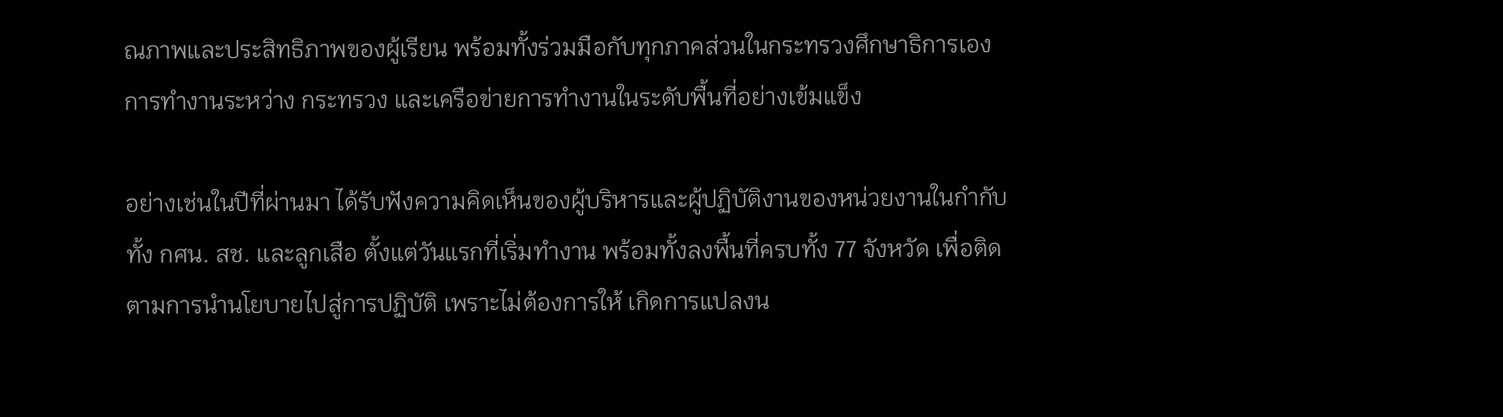ณภาพและประสิทธิภาพของผู้เรียน พร้อมทั้งร่วมมือกับทุกภาคส่วนในกระทรวงศึกษาธิการเอง การทํางานระหว่าง กระทรวง และเครือข่ายการทํางานในระดับพื้นที่อย่างเข้มแข็ง

อย่างเช่นในปีที่ผ่านมา ได้รับฟังความคิดเห็นของผู้บริหารและผู้ปฏิบัติงานของหน่วยงานในกํากับ ทั้ง กศน. สช. และลูกเสือ ตั้งแต่วันแรกที่เริ่มทํางาน พร้อมทั้งลงพื้นที่ครบทั้ง 77 จังหวัด เพื่อติดตามการนํานโยบายไปสู่การปฏิบัติ เพราะไม่ต้องการให้ เกิดการแปลงน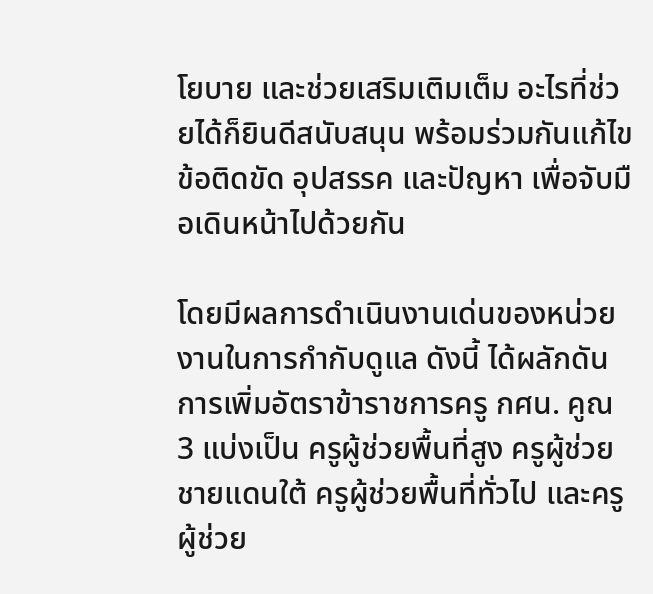โยบาย และช่วยเสริมเติมเต็ม อะไรที่ช่วยได้ก็ยินดีสนับสนุน พร้อมร่วมกันแก้ไขข้อติดขัด อุปสรรค และปัญหา เพื่อจับมือเดินหน้าไปด้วยกัน

โดยมีผลการดําเนินงานเด่นของหน่วยงานในการกํากับดูแล ดังนี้ ได้ผลักดันการเพิ่มอัตราข้าราชการครู กศน. คูณ 3 แบ่งเป็น ครูผู้ช่วยพื้นที่สูง ครูผู้ช่วยชายแดนใต้ ครูผู้ช่วยพื้นที่ทั่วไป และครูผู้ช่วย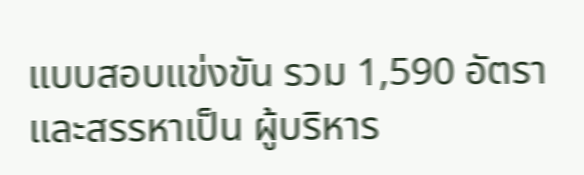แบบสอบแข่งขัน รวม 1,590 อัตรา และสรรหาเป็น ผู้บริหาร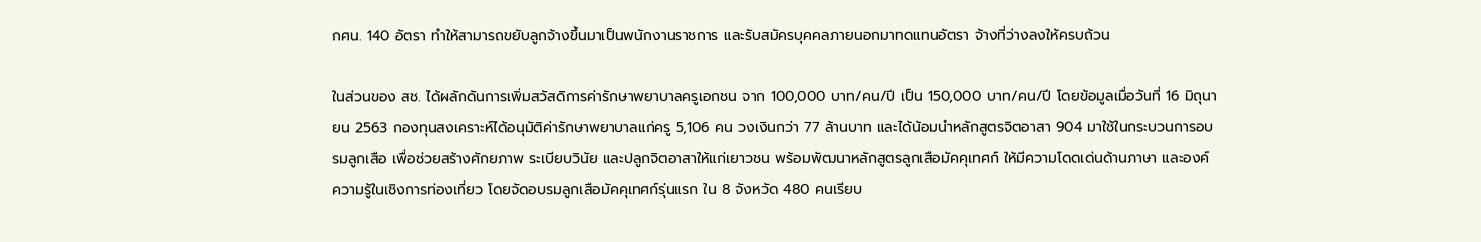กศน. 140 อัตรา ทําให้สามารถขยับลูกจ้างขึ้นมาเป็นพนักงานราชการ และรับสมัครบุคคลภายนอกมาทดแทนอัตรา จ้างที่ว่างลงให้ครบถ้วน

ในส่วนของ สช. ได้ผลักดันการเพิ่มสวัสดิการค่ารักษาพยาบาลครูเอกชน จาก 100,000 บาท/คน/ปี เป็น 150,000 บาท/คน/ปี โดยข้อมูลเมื่อวันที่ 16 มิถุนายน 2563 กองทุนสงเคราะห์ได้อนุมัติค่ารักษาพยาบาลแก่ครู 5,106 คน วงเงินกว่า 77 ล้านบาท และได้น้อมนําหลักสูตรจิตอาสา 904 มาใช้ในกระบวนการอบรมลูกเสือ เพื่อช่วยสร้างศักยภาพ ระเบียบวินัย และปลูกจิตอาสาให้แก่เยาวชน พร้อมพัฒนาหลักสูตรลูกเสือมัคคุเทศก์ ให้มีความโดดเด่นด้านภาษา และองค์ ความรู้ในเชิงการท่องเที่ยว โดยจัดอบรมลูกเสือมัคคุเทศก์รุ่นแรก ใน 8 จังหวัด 480 คนเรียบ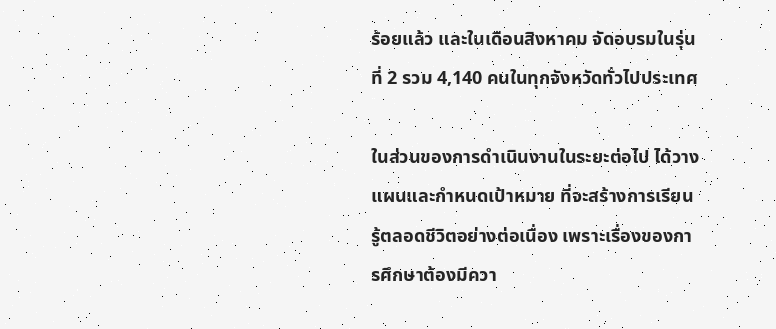ร้อยแล้ว และในเดือนสิงหาคม จัดอบรมในรุ่นที่ 2 รวม 4,140 คนในทุกจังหวัดทั่วไปประเทศ

ในส่วนของการดําเนินงานในระยะต่อไป ได้วางแผนและกําหนดเป้าหมาย ที่จะสร้างการเรียนรู้ตลอดชีวิตอย่างต่อเนื่อง เพราะเรื่องของการศึกษาต้องมีควา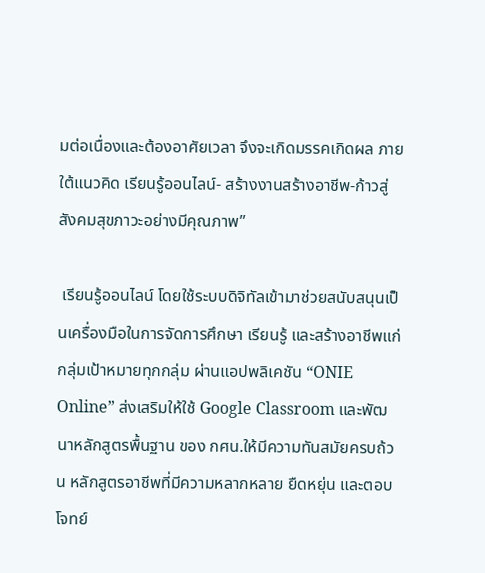มต่อเนื่องและต้องอาศัยเวลา จึงจะเกิดมรรคเกิดผล ภายใต้แนวคิด เรียนรู้ออนไลน์- สร้างงานสร้างอาชีพ-ก้าวสู่สังคมสุขภาวะอย่างมีคุณภาพ”

 เรียนรู้ออนไลน์ โดยใช้ระบบดิจิทัลเข้ามาช่วยสนับสนุนเป็นเครื่องมือในการจัดการศึกษา เรียนรู้ และสร้างอาชีพแก่ กลุ่มเป้าหมายทุกกลุ่ม ผ่านแอปพลิเคชัน “ONIE Online” ส่งเสริมให้ใช้ Google Classroom และพัฒนาหลักสูตรพื้นฐาน ของ กศน.ให้มีความทันสมัยครบถ้วน หลักสูตรอาชีพที่มีความหลากหลาย ยืดหยุ่น และตอบโจทย์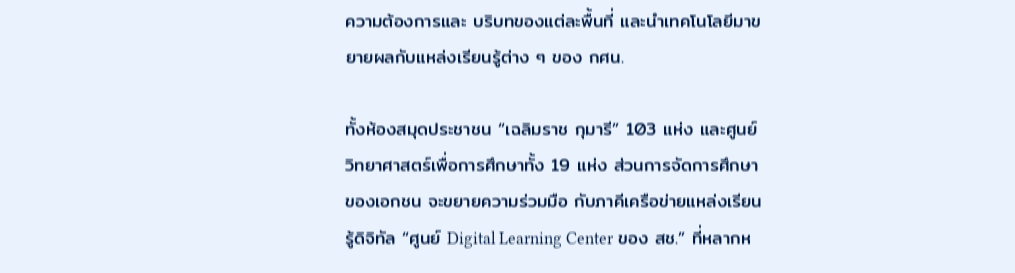ความต้องการและ บริบทของแต่ละพื้นที่ และนําเทคโนโลยีมาขยายผลกับแหล่งเรียนรู้ต่าง ๆ ของ กศน.

ทั้งห้องสมุดประชาชน “เฉลิมราช กุมารี” 103 แห่ง และศูนย์วิทยาศาสตร์เพื่อการศึกษาทั้ง 19 แห่ง ส่วนการจัดการศึกษาของเอกชน จะขยายความร่วมมือ กับภาคีเครือข่ายแหล่งเรียนรู้ดิจิทัล “ศูนย์ Digital Learning Center ของ สช.” ที่หลากห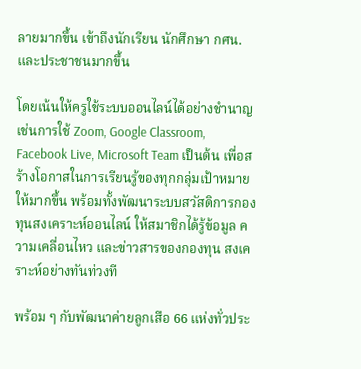ลายมากขึ้น เข้าถึงนักเรียน นักศึกษา กศน. และประชาชนมากขึ้น

โดยเน้นให้ครูใช้ระบบออนไลน์ได้อย่างชํานาญ เช่นการใช้ Zoom, Google Classroom, Facebook Live, Microsoft Team เป็นต้น เพื่อสร้างโอกาสในการเรียนรู้ของทุกกลุ่มเป้าหมายให้มากขึ้น พร้อมทั้งพัฒนาระบบสวัสดิการกองทุนสงเคราะห์ออนไลน์ ให้สมาชิกได้รู้ข้อมูล ความเคลื่อนไหว และข่าวสารของกองทุน สงเคราะห์อย่างทันท่วงที

พร้อม ๆ กับพัฒนาค่ายลูกเสือ 66 แห่งทั่วประ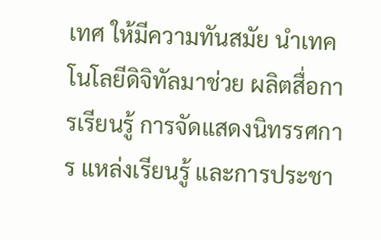เทศ ให้มีความทันสมัย นําเทคโนโลยีดิจิทัลมาช่วย ผลิตสื่อการเรียนรู้ การจัดแสดงนิทรรศการ แหล่งเรียนรู้ และการประชา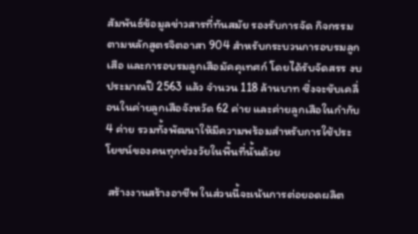สัมพันธ์ข้อมูลข่าวสารที่ทันสมัย รองรับการจัด กิจกรรมตามหลักสูตรจิตอาสา 904 สําหรับกระบวนการอบรมลูกเสือ และการอบรมลูกเสือมัคคุเทศก์ โดยได้รับจัดสรร งบประมาณปี 2563 แล้ว จํานวน 118 ล้านบาท ซึ่งจะขับเคลื่อนในค่ายลูกเสือจังหวัด 62 ค่าย และค่ายลูกเสือในกํากับ 4 ค่าย รวมทั้งพัฒนาให้มีความพร้อมสําหรับการใช้ประโยชน์ของคนทุกช่วงวัยในพื้นที่นั้นด้วย

 สร้างงานสร้างอาชีพ ในส่วนนี้จะเน้นการต่อยอดผลิต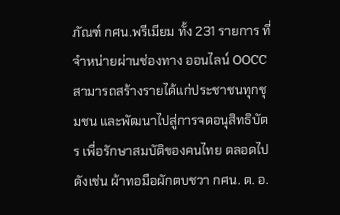ภัณฑ์ กศน.พรีเมียม ทั้ง 231 รายการ ที่จําหน่ายผ่านช่องทาง ออนไลน์ OOCC สามารถสร้างรายได้แก่ประชาชนทุกชุมชน และพัฒนาไปสู่การจดอนุสิทธิบัตร เพื่อรักษาสมบัติของคนไทย ตลอดไป ดังเช่น ผ้าทอมือผักตบชวา กศน. ต. อ.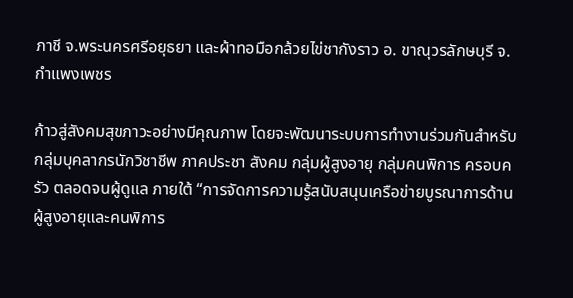ภาชี จ.พระนครศรีอยุธยา และผ้าทอมือกล้วยไข่ชากังราว อ. ขาณุวรลักษบุรี จ.กําแพงเพชร

ก้าวสู่สังคมสุขภาวะอย่างมีคุณภาพ โดยจะพัฒนาระบบการทํางานร่วมกันสําหรับกลุ่มบุคลากรนักวิชาชีพ ภาคประชา สังคม กลุ่มผู้สูงอายุ กลุ่มคนพิการ ครอบครัว ตลอดจนผู้ดูแล ภายใต้ “การจัดการความรู้สนับสนุนเครือข่ายบูรณาการด้าน ผู้สูงอายุและคนพิการ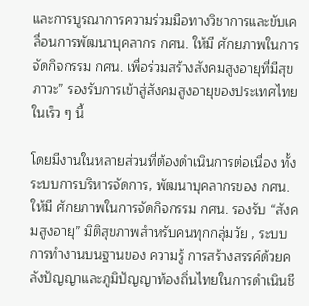และการบูรณาการความร่วมมือทางวิชาการและขับเคลื่อนการพัฒนาบุคลากร กศน. ให้มี ศักยภาพในการจัดกิจกรรม กศน. เพื่อร่วมสร้างสังคมสูงอายุที่มีสุขภาวะ” รองรับการเข้าสู่สังคมสูงอายุของประเทศไทย ในเร็ว ๆ นี้

โดยมีงานในหลายส่วนที่ต้องดําเนินการต่อเนื่อง ทั้งระบบการบริหารจัดการ, พัฒนาบุคลากรของ กศน. ให้มี ศักยภาพในการจัดกิจกรรม กศน. รองรับ “สังคมสูงอายุ” มิติสุขภาพสําหรับคนทุกกลุ่มวัย , ระบบการทํางานบนฐานของ ความรู้ การสร้างสรรค์ด้วยคลังปัญญาและภูมิปัญญาท้องถิ่นไทยในการดําเนินชี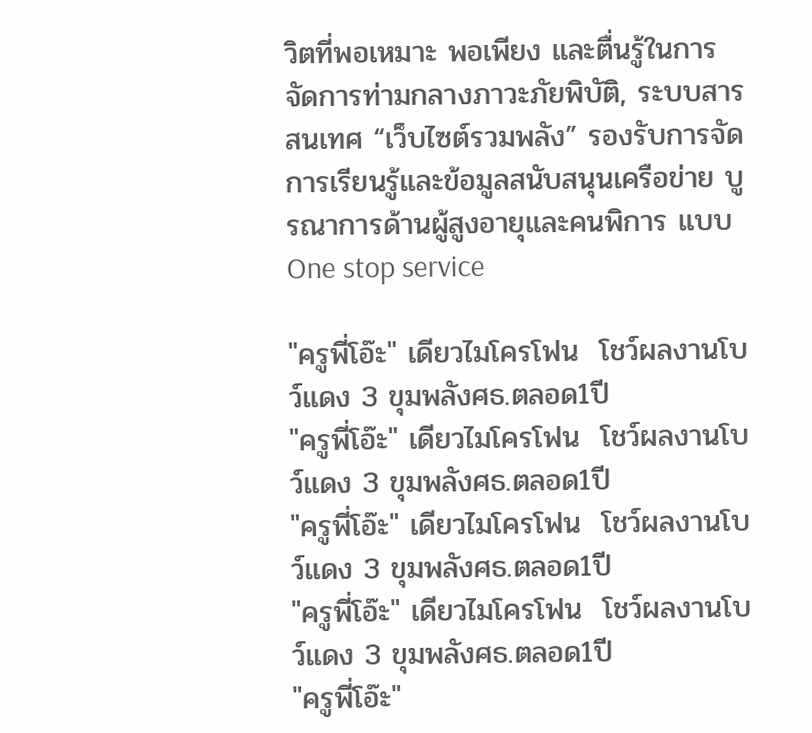วิตที่พอเหมาะ พอเพียง และตื่นรู้ในการ จัดการท่ามกลางภาวะภัยพิบัติ, ระบบสารสนเทศ “เว็บไซต์รวมพลัง” รองรับการจัดการเรียนรู้และข้อมูลสนับสนุนเครือข่าย บูรณาการด้านผู้สูงอายุและคนพิการ แบบ One stop service

"ครูพี่โอ๊ะ" เดียวไมโครโฟน  โชว์ผลงานโบว์แดง 3 ขุมพลังศธ.ตลอด1ปี
"ครูพี่โอ๊ะ" เดียวไมโครโฟน  โชว์ผลงานโบว์แดง 3 ขุมพลังศธ.ตลอด1ปี
"ครูพี่โอ๊ะ" เดียวไมโครโฟน  โชว์ผลงานโบว์แดง 3 ขุมพลังศธ.ตลอด1ปี
"ครูพี่โอ๊ะ" เดียวไมโครโฟน  โชว์ผลงานโบว์แดง 3 ขุมพลังศธ.ตลอด1ปี
"ครูพี่โอ๊ะ"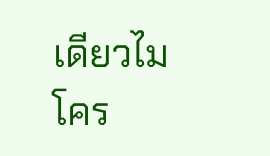เดียวไมโคร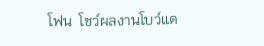โฟน  โชว์ผลงานโบว์แด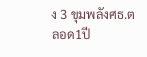ง 3 ขุมพลังศธ.ตลอด1ปี